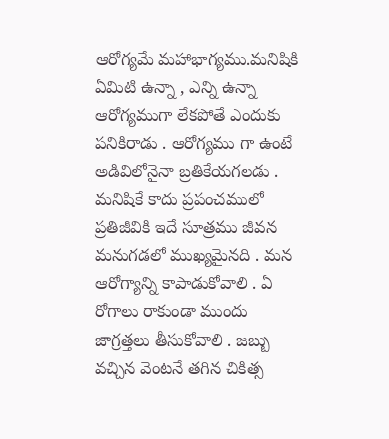ఆరోగ్యమే మహాభాగ్యము.మనిషికి ఏమిటి ఉన్నా , ఎన్ని ఉన్నా ఆరోగ్యముగా లేకపోతే ఎందుకు పనికిరాడు . ఆరోగ్యము గా ఉంటే అడివిలోనైనా బ్రతికేయగలడు . మనిషికే కాదు ప్రపంచములో ప్రతిజీవికి ఇదే సూత్రము జీవన మనుగడలో ముఖ్యమైనది . మన ఆరోగ్యాన్ని కాపాడుకోవాలి . ఏ రోగాలు రాకుండా ముందు జాగ్రత్తలు తీసుకోవాలి . జబ్బు వచ్చిన వెంటనే తగిన చికిత్స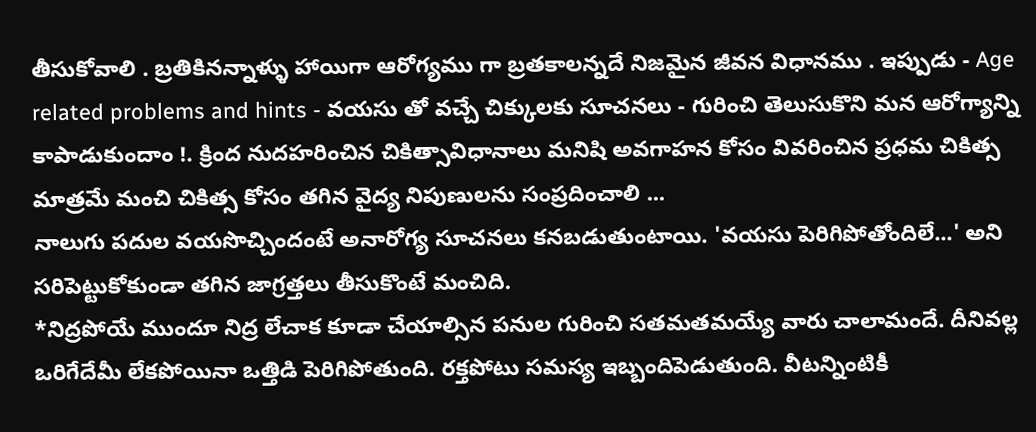తీసుకోవాలి . బ్రతికినన్నాళ్ళు హాయిగా ఆరోగ్యము గా బ్రతకాలన్నదే నిజమైన జీవన విధానము . ఇప్పుడు - Age related problems and hints - వయసు తో వచ్చే చిక్కులకు సూచనలు - గురించి తెలుసుకొని మన ఆరోగ్యాన్ని కాపాడుకుందాం !. క్రింద నుదహరించిన చికిత్సావిధానాలు మనిషి అవగాహన కోసం వివరించిన ప్రధమ చికిత్స మాత్రమే మంచి చికిత్స కోసం తగిన వైద్య నిపుణులను సంప్రదించాలి ...
నాలుగు పదుల వయసొచ్చిందంటే అనారోగ్య సూచనలు కనబడుతుంటాయి. 'వయసు పెరిగిపోతోందిలే...' అని సరిపెట్టుకోకుండా తగిన జాగ్రత్తలు తీసుకొంటే మంచిది.
*నిద్రపోయే ముందూ నిద్ర లేచాక కూడా చేయాల్సిన పనుల గురించి సతమతమయ్యే వారు చాలామందే. దీనివల్ల ఒరిగేదేమీ లేకపోయినా ఒత్తిడి పెరిగిపోతుంది. రక్తపోటు సమస్య ఇబ్బందిపెడుతుంది. వీటన్నింటికీ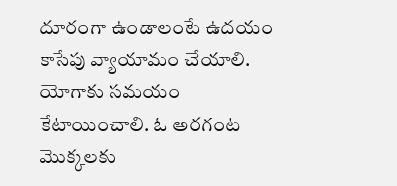దూరంగా ఉండాలంటే ఉదయం కాసేపు వ్యాయామం చేయాలి. యోగాకు సమయం కేటాయించాలి. ఓ అరగంట మొక్కలకు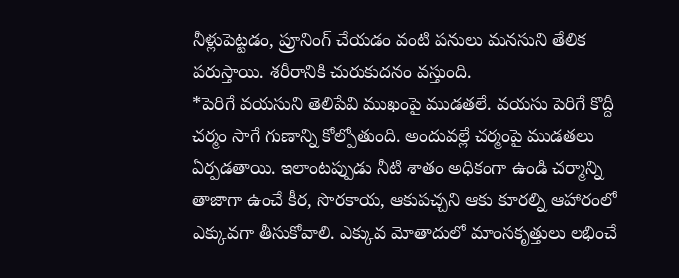నీళ్లుపెట్టడం, ప్రూనింగ్ చేయడం వంటి పనులు మనసుని తేలిక పరుస్తాయి. శరీరానికి చురుకుదనం వస్తుంది.
*పెరిగే వయసుని తెలిపేవి ముఖంపై ముడతలే. వయసు పెరిగే కొద్దీ చర్మం సాగే గుణాన్ని కోల్పోతుంది. అందువల్లే చర్మంపై ముడతలు ఏర్పడతాయి. ఇలాంటప్పుడు నీటి శాతం అధికంగా ఉండి చర్మాన్ని తాజాగా ఉంచే కీర, సొరకాయ, ఆకుపచ్చని ఆకు కూరల్ని ఆహారంలో ఎక్కువగా తీసుకోవాలి. ఎక్కువ మోతాదులో మాంసకృత్తులు లభించే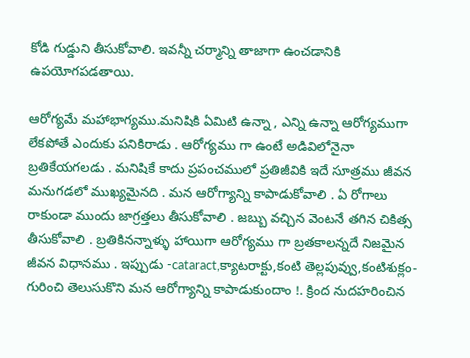కోడి గుడ్డుని తీసుకోవాలి. ఇవన్నీ చర్మాన్ని తాజాగా ఉంచడానికి ఉపయోగపడతాయి.

ఆరోగ్యమే మహాభాగ్యము.మనిషికి ఏమిటి ఉన్నా , ఎన్ని ఉన్నా ఆరోగ్యముగా లేకపోతే ఎందుకు పనికిరాడు . ఆరోగ్యము గా ఉంటే అడివిలోనైనా బ్రతికేయగలడు . మనిషికే కాదు ప్రపంచములో ప్రతిజీవికి ఇదే సూత్రము జీవన మనుగడలో ముఖ్యమైనది . మన ఆరోగ్యాన్ని కాపాడుకోవాలి . ఏ రోగాలు రాకుండా ముందు జాగ్రత్తలు తీసుకోవాలి . జబ్బు వచ్చిన వెంటనే తగిన చికిత్స తీసుకోవాలి . బ్రతికినన్నాళ్ళు హాయిగా ఆరోగ్యము గా బ్రతకాలన్నదే నిజమైన జీవన విధానము . ఇప్పుడు -cataract,క్యాటరాక్టు,కంటి తెల్లపువ్వు,కంటిశుక్లం- గురించి తెలుసుకొని మన ఆరోగ్యాన్ని కాపాడుకుందాం !. క్రింద నుదహరించిన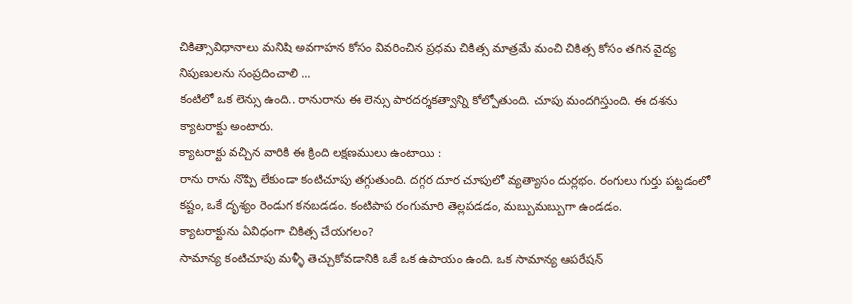చికిత్సావిధానాలు మనిషి అవగాహన కోసం వివరించిన ప్రధమ చికిత్స మాత్రమే మంచి చికిత్స కోసం తగిన వైద్య నిపుణులను సంప్రదించాలి ...
కంటిలో ఒక లెన్సు ఉంది.. రానురాను ఈ లెన్సు పారదర్శకత్వాన్ని కోల్పోతుంది. చూపు మందగిస్తుంది. ఈ దశను క్యాటరాక్టు అంటారు.
క్యాటరాక్టు వచ్చిన వారికి ఈ క్రింది లక్షణములు ఉంటాయి :
రాను రాను నొప్పి లేకుండా కంటిచూపు తగ్గుతుంది. దగ్గర దూర చూపులో వ్యత్యాసం దుర్లభం. రంగులు గుర్తు పట్టడంలో కష్టం, ఒకే దృశ్యం రెండుగ కనబడడం. కంటిపాప రంగుమారి తెల్లపడడం, మబ్బుమబ్బుగా ఉండడం.
క్యాటరాక్టును ఏవిధంగా చికిత్స చేయగలం?
సామాన్య కంటిచూపు మళ్ళీ తెచ్చుకోవడానికి ఒకే ఒక ఉపాయం ఉంది. ఒక సామాన్య ఆపరేషన్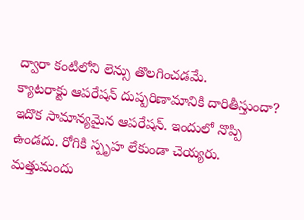ద్వారా కంటిలోని లెన్సు తొలగించడమే.
క్యాటరాక్టు ఆపరేషన్ దుష్పరిణామానికి దారితీస్తుందా?
ఇదొక సామాన్యమైన ఆపరేషన్. ఇందులో నొప్పి ఉండదు. రోగికి స్పృహ లేకుండా చెయ్యరు. మత్తుమందు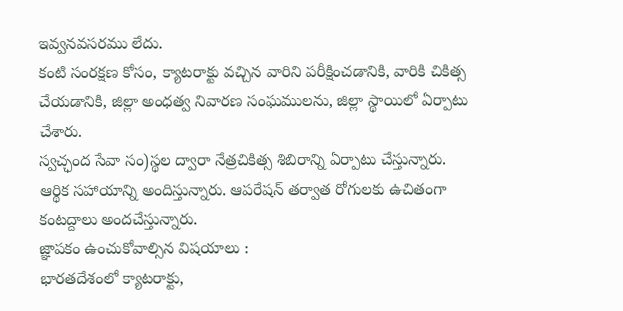ఇవ్వనవసరము లేదు.
కంటి సంరక్షణ కోసం, క్యాటరాక్టు వచ్చిన వారిని పరీక్షించడానికి, వారికి చికిత్స చేయడానికి, జిల్లా అంధత్వ నివారణ సంఘములను, జిల్లా స్థాయిలో ఏర్పాటు చేశారు.
స్వచ్ఛంద సేవా సం)స్థల ద్వారా నేత్రచికిత్స శిబిరాన్ని ఏర్పాటు చేస్తున్నారు. ఆర్థిక సహాయాన్ని అందిస్తున్నారు. ఆపరేషన్ తర్వాత రోగులకు ఉచితంగా కంటద్దాలు అందచేస్తున్నారు.
జ్ఞాపకం ఉంచుకోవాల్సిన విషయాలు :
భారతదేశంలో క్యాటరాక్టు,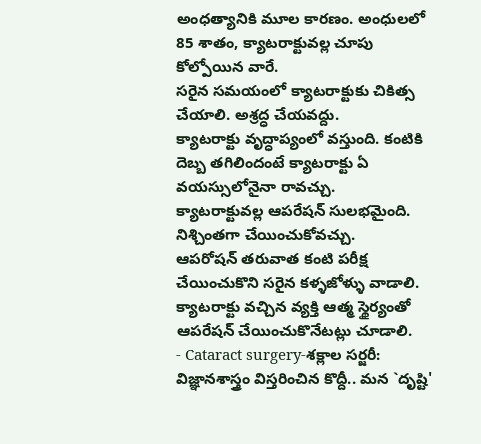అంధత్యానికి మూల కారణం. అంధులలో 85 శాతం, క్యాటరాక్టువల్ల చూపు కోల్పోయిన వారే.
సరైన సమయంలో క్యాటరాక్టుకు చికిత్స చేయాలి. అశ్రద్ధ చేయవద్దు.
క్యాటరాక్టు వృద్ధాప్యంలో వస్తుంది. కంటికి దెబ్బ తగిలిందంటే క్యాటరాక్టు ఏ వయస్సులోనైనా రావచ్చు.
క్యాటరాక్టువల్ల ఆపరేషన్ సులభమైంది. నిశ్చింతగా చేయించుకోవచ్చు.
ఆపరోషన్ తరువాత కంటి పరీక్ష చేయించుకొని సరైన కళ్ళజోళ్ళు వాడాలి.
క్యాటరాక్టు వచ్చిన వ్యక్తి ఆత్మ స్థైర్యంతో ఆపరేషన్ చేయించుకొనేటట్లు చూడాలి.
- Cataract surgery-శక్లాల సర్జరీ:
విజ్ఞానశాస్త్రం విస్తరించిన కొద్దీ.. మన `దృష్టి'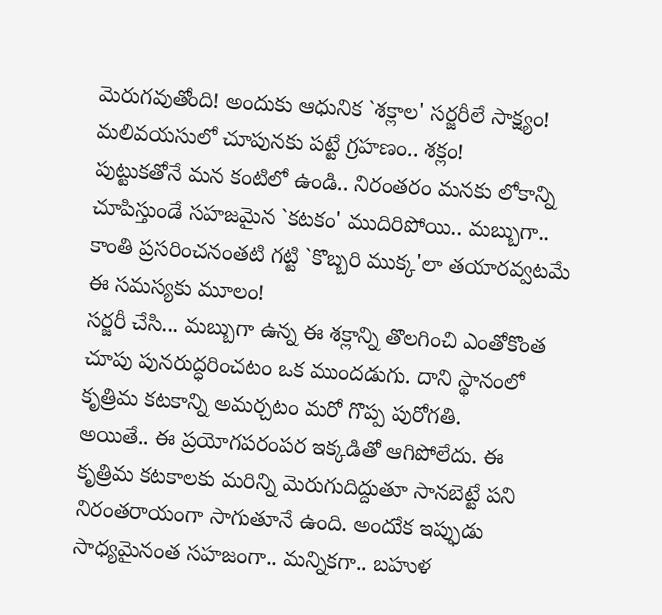మెరుగవుతోంది! అందుకు ఆధునిక `శక్లాల' సర్జరీలే సాక్ష్యం! మలివయసులో చూపునకు పట్టే గ్రహణం.. శక్లం!
పుట్టుకతోనే మన కంటిలో ఉండి.. నిరంతరం మనకు లోకాన్ని చూపిస్తుండే సహజమైన `కటకం' ముదిరిపోయి.. మబ్బుగా.. కాంతి ప్రసరించనంతటి గట్టి `కొబ్బరి ముక్క'లా తయారవ్వటమే ఈ సమస్యకు మూలం!
సర్జరీ చేసి... మబ్బుగా ఉన్న ఈ శక్లాన్ని తొలగించి ఎంతోకొంత చూపు పునరుద్ధరించటం ఒక ముందడుగు. దాని స్థానంలో కృత్రిమ కటకాన్ని అమర్చటం మరో గొప్ప పురోగతి.
అయితే.. ఈ ప్రయోగపరంపర ఇక్కడితో ఆగిపోలేదు. ఈ కృత్రిమ కటకాలకు మరిన్ని మెరుగుదిద్దుతూ సానబెట్టే పని నిరంతరాయంగా సాగుతూనే ఉంది. అందుేక ఇప్ఫుడు సాధ్యమైనంత సహజంగా.. మన్నికగా.. బహుళ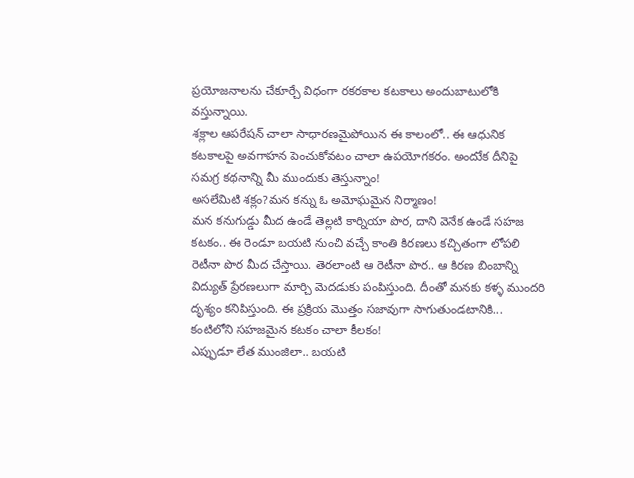ప్రయోజనాలను చేకూర్చే విధంగా రకరకాల కటకాలు అందుబాటులోకి వస్తున్నాయి.
శక్లాల ఆపరేషన్ చాలా సాధారణమైపోయిన ఈ కాలంలో.. ఈ ఆధునిక కటకాలపై అవగాహన పెంచుకోవటం చాలా ఉపయోగకరం. అందుేక దీనిపై సమగ్ర కథనాన్ని మీ ముందుకు తెస్తున్నాం!
అసలేమిటి శక్లం?మన కన్ను ఓ అమోఘమైన నిర్మాణం!
మన కనుగుడ్డు మీద ఉండే తెల్లటి కార్నియా పొర, దాని వెనేక ఉండే సహజ కటకం.. ఈ రెండూ బయటి నుంచి వచ్చే కాంతి కిరణలు కచ్చితంగా లోపలి రెటీనా పొర మీద చేస్తాయి. తెరలాంటి ఆ రెటీనా పొర.. ఆ కిరణ బింబాన్ని విద్యుత్ ప్రేరణలుగా మార్చి మెదడుకు పంపిస్తుంది. దీంతో మనకు కళ్ళ ముందరి దృశ్యం కనిపిస్తుంది. ఈ ప్రక్రియ మొత్తం సజావుగా సాగుతుండటానికి... కంటిలోని సహజమైన కటకం చాలా కీలకం!
ఎప్ఫుడూ లేత ముంజిలా.. బయటి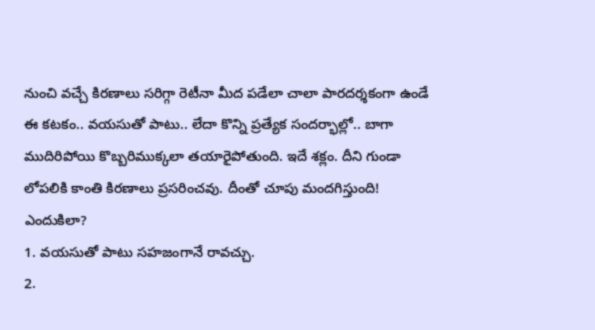నుంచి వచ్చే కిరణాలు సరిగ్గా రెటీనా మీద పడేలా చాలా పారదర్శకంగా ఉండే ఈ కటకం.. వయసుతో పాటు.. లేదా కొన్ని ప్రత్యేక సందర్భాల్లో.. బాగా ముదిరిపోయి కొబ్బరిముక్కలా తయారైపోతుంది. ఇదే శక్లం. దీని గుండా లోపలికి కాంతి కిరణాలు ప్రసరించవు. దీంతో చూపు మందగిస్తుంది!
ఎందుకిలా?
1. వయసుతో పాటు సహజంగానే రావచ్చు.
2.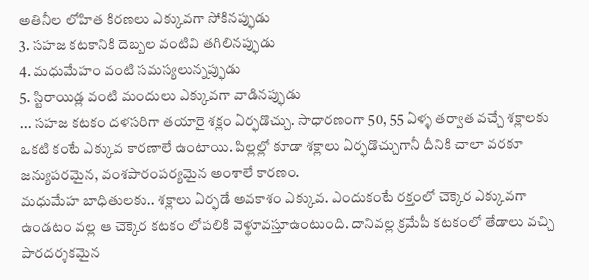అతినీల లోహిత కిరణలు ఎక్కువగా సోకినప్ఫుడు
3. సహజ కటకానికి దెబ్బల వంటివి తగిలినప్ఫుడు
4. మధుమేహం వంటి సమస్యలున్నప్ఫుడు
5. స్టిరాయిడ్ల వంటి మందులు ఎక్కువగా వాడినప్ఫుడు
... సహజ కటకం దళసరిగా తయారై శక్లం ఏర్ఫడొచ్చు. సాధారణంగా 50, 55 ఏళ్ళ తర్వాత వచ్చే శక్లాలకు ఒకటి కంటే ఎక్కువ కారణాలే ఉంటాయి. పిల్లల్లో కూడా శక్లాలు ఏర్ఫడొచ్చుగానీ దీనికి చాలా వరకూ జన్యుపరమైన, వంశపారంపర్యమైన అంశాలే కారణం.
మధుమేహ బాధితులకు.. శక్లాలు ఏర్ఫడే అవకాశం ఎక్కువ. ఎందుకంటే రక్తంలో చెక్కెర ఎక్కువగా ఉండటం వల్ల ఆ చెక్కెర కటకం లోపలికి వెళ్థూవస్తూఉంటుంది. దానివల్ల క్రమేపీ కటకంలో తేడాలు వచ్చి పారదర్శకమైన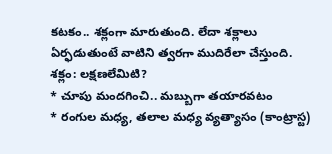కటకం.. శక్లంగా మారుతుంది. లేదా శక్లాలు ఏర్ఫడుతుంటే వాటిని త్వరగా ముదిరేలా చేస్తుంది.
శక్లం: లక్షణలేమిటి?
* చూపు మందగించి.. మబ్బుగా తయారవటం
* రంగుల మధ్య, తలాల మధ్య వ్యత్యాసం (కాంట్రాస్ట)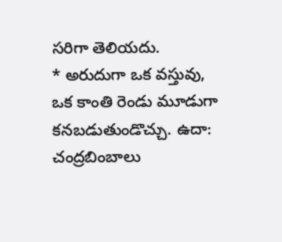సరిగా తెలియదు.
* అరుదుగా ఒక వస్తువు, ఒక కాంతి రెండు మూడుగా కనబడుతుండొచ్చు. ఉదా: చంద్రబింబాలు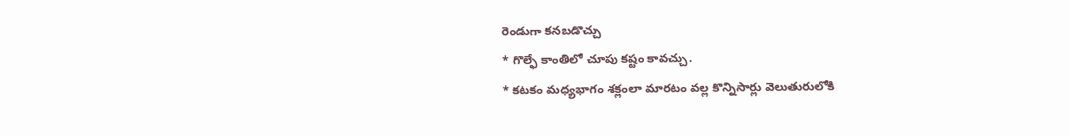రెండుగా కనబడొచ్చు
* గొల్ఫే కాంతిలో చూపు కష్టం కావచ్చు.
* కటకం మధ్యభాగం శక్లంలా మారటం వల్ల కొన్నిసార్లు వెలుతురులోకి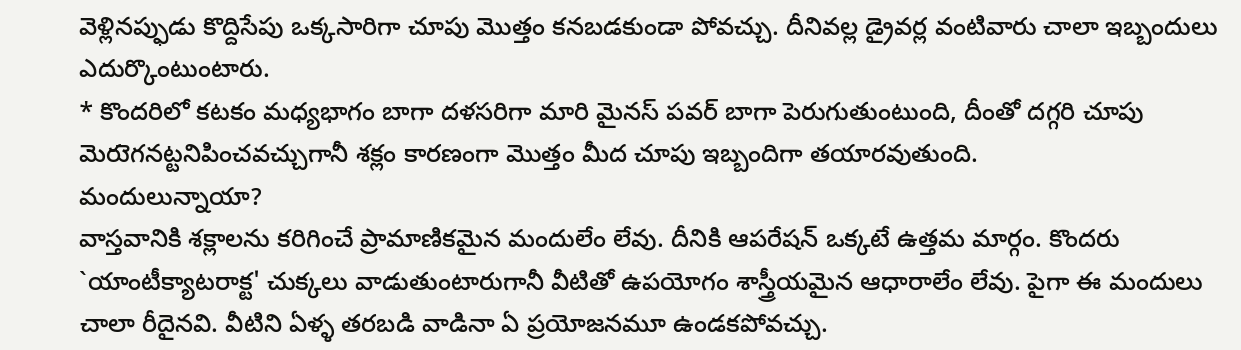వెళ్లినప్ఫుడు కొద్దిసేపు ఒక్కసారిగా చూపు మొత్తం కనబడకుండా పోవచ్చు. దీనివల్ల డ్రైవర్ల వంటివారు చాలా ఇబ్బందులు ఎదుర్కొంటుంటారు.
* కొందరిలో కటకం మధ్యభాగం బాగా దళసరిగా మారి మైనస్ పవర్ బాగా పెరుగుతుంటుంది, దీంతో దగ్గరి చూపు మెరుెగనట్టనిపించవచ్చుగానీ శక్లం కారణంగా మొత్తం మీద చూపు ఇబ్బందిగా తయారవుతుంది.
మందులున్నాయా?
వాస్తవానికి శక్లాలను కరిగించే ప్రామాణికమైన మందులేం లేవు. దీనికి ఆపరేషన్ ఒక్కటే ఉత్తమ మార్గం. కొందరు `యాంటీక్యాటరాక్ట' చుక్కలు వాడుతుంటారుగానీ వీటితో ఉపయోగం శాస్త్రీయమైన ఆధారాలేం లేవు. పైగా ఈ మందులు చాలా రీదైనవి. వీటిని ఏళ్ళ తరబడి వాడినా ఏ ప్రయోజనమూ ఉండకపోవచ్చు.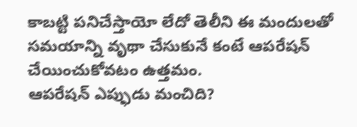కాబట్టి పనిచేస్తాయో లేదో తెలీని ఈ మందులతో సమయాన్ని వృథా చేసుకునే కంటే ఆపరేషన్ చేయించుకోవటం ఉత్తమం.
ఆపరేషన్ ఎప్ఫుడు మంచిది?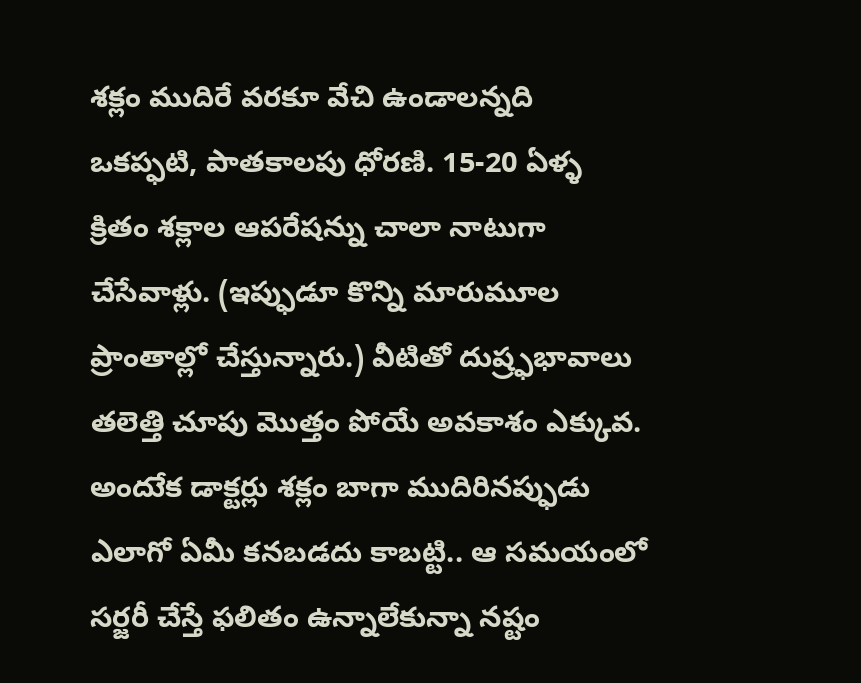శక్లం ముదిరే వరకూ వేచి ఉండాలన్నది ఒకప్ఫటి, పాతకాలపు ధోరణి. 15-20 ఏళ్ళ క్రితం శక్లాల ఆపరేషన్ను చాలా నాటుగా చేసేవాళ్లు. (ఇప్ఫుడూ కొన్ని మారుమూల ప్రాంతాల్లో చేస్తున్నారు.) వీటితో దుష్ర్ఫభావాలు తలెత్తి చూపు మొత్తం పోయే అవకాశం ఎక్కువ. అందుేక డాక్టర్లు శక్లం బాగా ముదిరినప్ఫుడు ఎలాగో ఏమీ కనబడదు కాబట్టి.. ఆ సమయంలో సర్జరీ చేస్తే ఫలితం ఉన్నాలేకున్నా నష్టం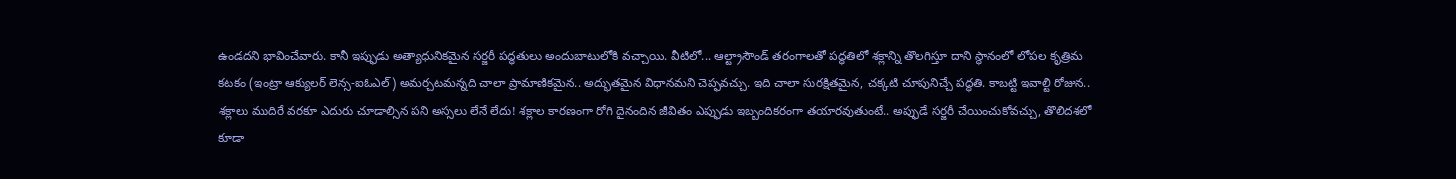ఉండదని భావించేవారు. కానీ ఇప్ఫుడు అత్యాధునికమైన సర్జరీ పద్ధతులు అందుబాటులోకి వచ్చాయి. వీటిలో... ఆల్ట్రాసౌండ్ తరంగాలతో పద్ధతిలో శక్లాన్ని తొలగిస్తూ దాని స్థానంలో లోపల కృత్రిమ కటకం (ఇంట్రా ఆక్యులర్ లెన్స-ఐఓఎల్) అమర్చటమన్నది చాలా ప్రామాణికమైన.. అద్భుతమైన విధానమని చెప్ఫవచ్చు. ఇది చాలా సురక్షితమైన, చక్కటి చూపునిచ్చే పద్ధతి. కాబట్టి ఇవాల్టి రోజున.. శక్లాలు ముదిరే వరకూ ఎదురు చూడాల్సిన పని అస్సలు లేనే లేదు! శక్లాల కారణంగా రోగి దైనందిన జీవితం ఎప్ఫుడు ఇబ్బందికరంగా తయారవుతుంటే.. అప్ఫుడే సర్జరీ చేయించుకోవచ్చు, తొలిదశలో కూడా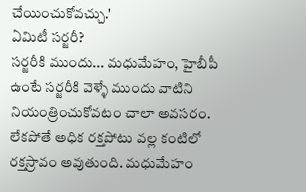చేయించుకోవచ్చు.'
ఏమిటీ సర్జరీ?
సర్జరీకి ముందు... మధుమేహం, హైబీపీ ఉంటే సర్జరీకి వెళ్ళే ముందు వాటిని నియంత్రించుకోవటం చాలా అవసరం. లేకపోతే అధిక రక్తపోటు వల్ల కంటిలో రక్తస్రావం అవుతుంది. మధుమేహం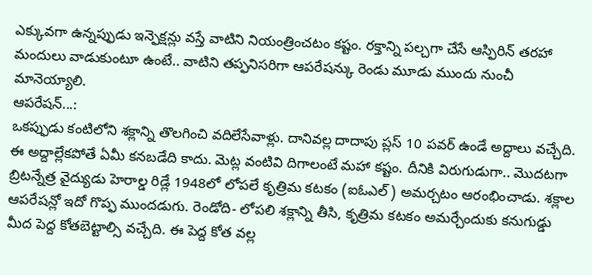ఎక్కువగా ఉన్నప్ఫుడు ఇన్ఫెక్షన్లు వస్తే వాటిని నియంత్రించటం కష్టం. రక్తాన్ని పల్చగా చేసే ఆస్ఫిరిన్ తరహా మందులు వాడుకుంటూ ఉంటే.. వాటిని తప్ఫనిసరిగా ఆపరేషన్కు రెండు మూడు ముందు నుంచీ మానెయ్యాలి.
ఆపరేషన్...:
ఒకప్ఫుడు కంటిలోని శక్లాన్ని తొలగించి వదిలేసేవాళ్లు. దానివల్ల దాదాపు ప్లస్ 10 పవర్ ఉండే అద్దాలు వచ్చేది. ఈ అద్దాల్లేకపోతే ఏమీ కనబడేది కాదు. మెట్ల వంటివి దిగాలంటే మహా కష్టం. దీనికి విరుగుడుగా.. మొదటగా బ్రిటన్నేత్ర వైద్యుడు హెరాల్డ రిడ్లే 1948లో లోపలే కృత్రిమ కటకం (ఐఓఎల్) అమర్చటం ఆరంభించాడు. శక్లాల ఆపరేషన్లో ఇదో గొప్ఫ ముందడుగు. రెండోది- లోపలి శక్లాన్ని తీసి, కృత్రిమ కటకం అమర్చేందుకు కనుగుడ్డు మీద పెద్ద కోతబెట్టాల్సి వచ్చేది. ఈ పెద్ద కోత వల్ల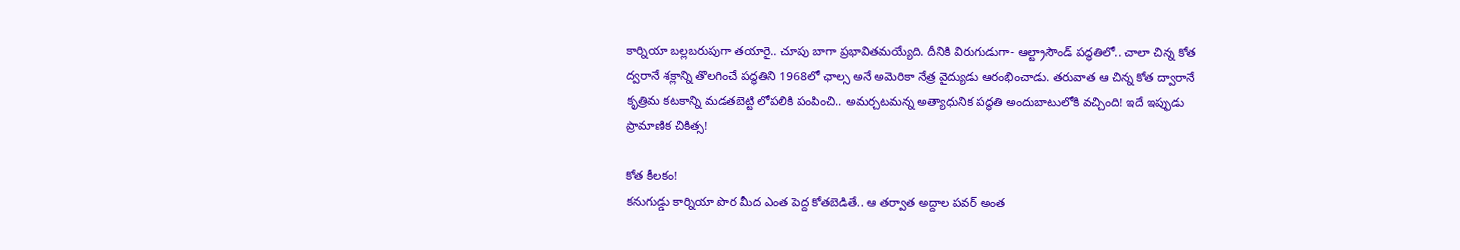కార్నియా బల్లబరుపుగా తయారై.. చూపు బాగా ప్రభావితమయ్యేది. దీనికి విరుగుడుగా- ఆల్ట్రాసౌండ్ పద్ధతిలో.. చాలా చిన్న కోత ద్వరానే శక్లాన్ని తొలగించే పద్ధతిని 1968లో ఛాల్స అనే అమెరికా నేత్ర వైద్యుడు ఆరంభించాడు. తరువాత ఆ చిన్న కోత ద్వారానే కృత్రిమ కటకాన్ని మడతబెట్టి లోపలికి పంపించి.. అమర్చటమన్న అత్యాధునిక పద్ధతి అందుబాటులోకి వచ్చింది! ఇదే ఇప్ఫుడు ప్రామాణిక చికిత్స!

కోత కీలకం!
కనుగుడ్డు కార్నియా పొర మీద ఎంత పెద్ద కోతబెడితే.. ఆ తర్వాత అద్దాల పవర్ అంత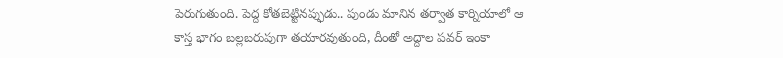పెరుగుతుంది. పెద్ద కోతబెట్టినప్ఫుడు.. పుండు మానిన తర్వాత కార్నియాలో ఆ కాస్త భాగం బల్లబరుపుగా తయారవుతుంది, దీంతో అద్దాల పవర్ ఇంకా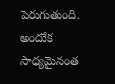పెరుగుతుంది. అందుేక సాధ్యమైనంత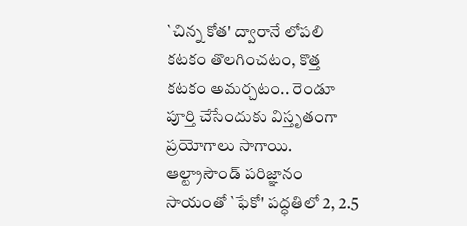`చిన్న కోత' ద్వారానే లోపలి కటకం తొలగించటం, కొత్త కటకం అమర్చటం.. రెండూ పూర్తి చేసేందుకు విస్తృతంగా ప్రయోగాలు సాగాయి. ఆల్ట్రాసౌండ్ పరిజ్ఞానం సాయంతో `ఫేకో' పద్ధతిలో 2, 2.5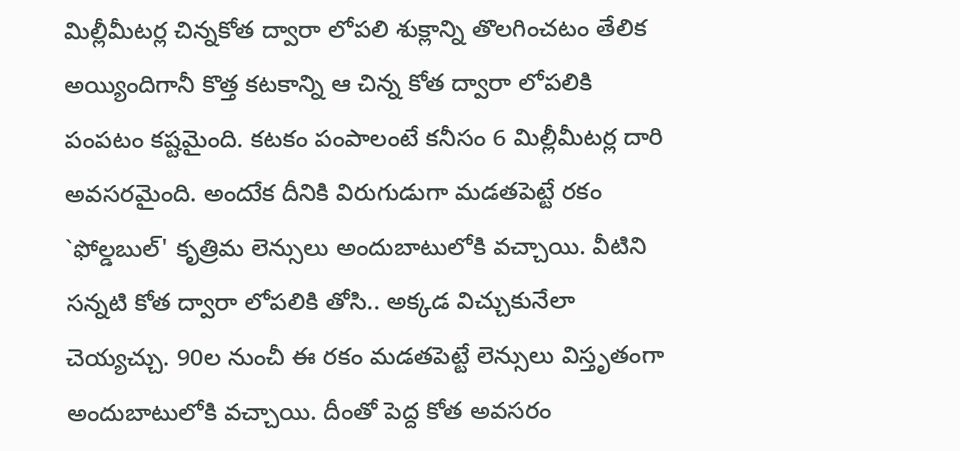మిల్లీమీటర్ల చిన్నకోత ద్వారా లోపలి శుక్లాన్ని తొలగించటం తేలిక అయ్యిందిగానీ కొత్త కటకాన్ని ఆ చిన్న కోత ద్వారా లోపలికి పంపటం కష్టమైంది. కటకం పంపాలంటే కనీసం 6 మిల్లీమీటర్ల దారి అవసరమైంది. అందుేక దీనికి విరుగుడుగా మడతపెట్టే రకం `ఫోల్డబుల్' కృత్రిమ లెన్సులు అందుబాటులోకి వచ్చాయి. వీటిని సన్నటి కోత ద్వారా లోపలికి తోసి.. అక్కడ విచ్చుకునేలా చెయ్యచ్చు. 90ల నుంచీ ఈ రకం మడతపెట్టే లెన్సులు విస్తృతంగా అందుబాటులోకి వచ్చాయి. దీంతో పెద్ద కోత అవసరం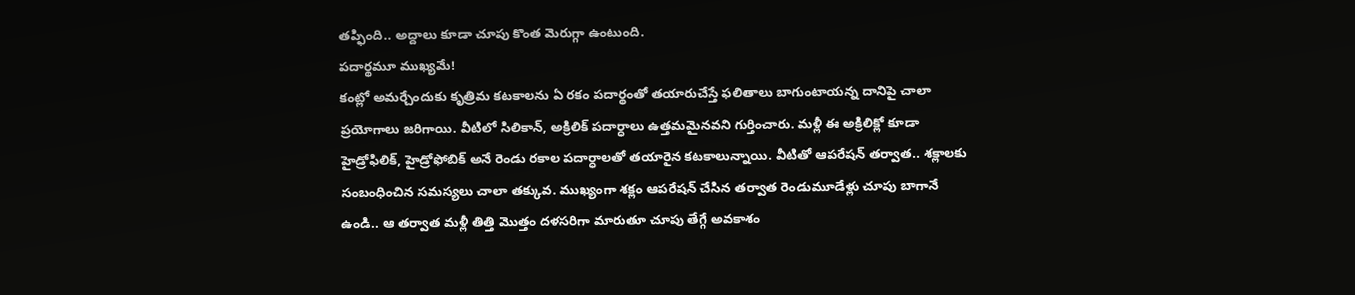తప్ఫింది.. అద్దాలు కూడా చూపు కొంత మెరుగ్గా ఉంటుంది.
పదార్థమూ ముఖ్యమే!
కంట్లో అమర్చేందుకు కృత్రిమ కటకాలను ఏ రకం పదార్థంతో తయారుచేస్తే ఫలితాలు బాగుంటాయన్న దానిపై చాలా ప్రయోగాలు జరిగాయి. వీటిలో సిలికాన్, అక్రిలిక్ పదార్ధాలు ఉత్తమమైనవని గుర్తించారు. మళ్లీ ఈ అక్రిలిక్లో కూడా హైడ్రోఫిలిక్, హైడ్రోఫోబిక్ అనే రెండు రకాల పదార్ధాలతో తయారైన కటకాలున్నాయి. వీటితో ఆపరేషన్ తర్వాత.. శక్లాలకు సంబంధించిన సమస్యలు చాలా తక్కువ. ముఖ్యంగా శక్లం ఆపరేషన్ చేసిన తర్వాత రెండుమూడేళ్లు చూపు బాగానే ఉండి.. ఆ తర్వాత మళ్లీ తిత్తి మొత్తం దళసరిగా మారుతూ చూపు తేగ్గే అవకాశం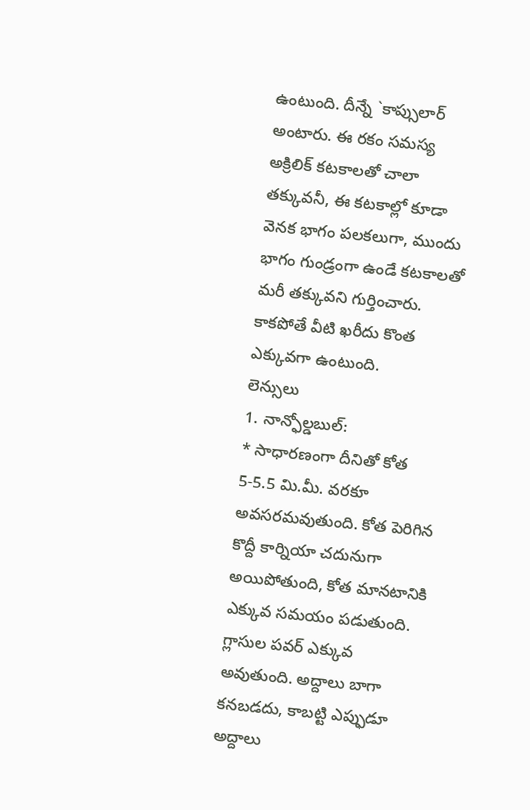ఉంటుంది. దీన్నే `కాప్సులార్ అంటారు. ఈ రకం సమస్య అక్రిలిక్ కటకాలతో చాలా తక్కువనీ, ఈ కటకాల్లో కూడా వెనక భాగం పలకలుగా, ముందు భాగం గుండ్రంగా ఉండే కటకాలతో మరీ తక్కువని గుర్తించారు. కాకపోతే వీటి ఖరీదు కొంత ఎక్కువగా ఉంటుంది.
లెన్సులు
1. నాన్ఫోల్డబుల్:
* సాధారణంగా దీనితో కోత 5-5.5 మి.మీ. వరకూ అవసరమవుతుంది. కోత పెరిగిన కొద్దీ కార్నియా చదునుగా అయిపోతుంది, కోత మానటానికి ఎక్కువ సమయం పడుతుంది. గ్లాసుల పవర్ ఎక్కువ అవుతుంది. అద్దాలు బాగా కనబడదు, కాబట్టి ఎప్ఫుడూ అద్దాలు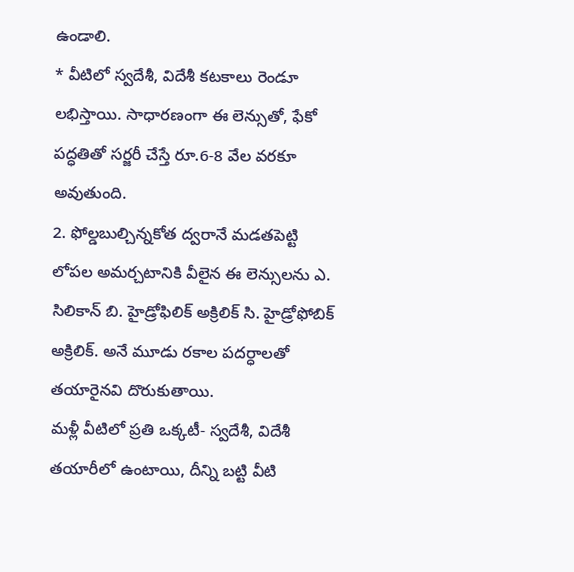ఉండాలి.
* వీటిలో స్వదేశీ, విదేశీ కటకాలు రెండూ లభిస్తాయి. సాధారణంగా ఈ లెన్సుతో, ఫేకో పద్ధతితో సర్జరీ చేస్తే రూ.6-8 వేల వరకూ అవుతుంది.
2. ఫోల్డబుల్చిన్నకోత ద్వరానే మడతపెట్టి లోపల అమర్చటానికి వీలైన ఈ లెన్సులను ఎ. సిలికాన్ బి. హైడ్రోఫిలిక్ అక్రిలిక్ సి. హైడ్రోఫోబిక్ అక్రిలిక్. అనే మూడు రకాల పదర్ధాలతో తయారైనవి దొరుకుతాయి.
మళ్లీ వీటిలో ప్రతి ఒక్కటీ- స్వదేశీ, విదేశీ తయారీలో ఉంటాయి, దీన్ని బట్టి వీటి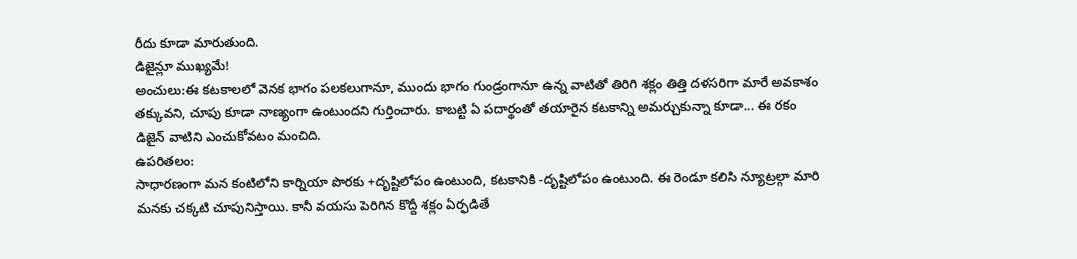రీదు కూడా మారుతుంది.
డిజైన్లూ ముఖ్యమే!
అంచులు:ఈ కటకాలలో వెనక భాగం పలకలుగానూ, ముందు భాగం గుండ్రంగానూ ఉన్న వాటితో తిరిగి శక్లం తిత్తి దళసరిగా మారే అవకాశం తక్కువని, చూపు కూడా నాణ్యంగా ఉంటుందని గుర్తించారు. కాబట్టి ఏ పదార్థంతో తయారైన కటకాన్ని అమర్చుకున్నా కూడా... ఈ రకం డిజైన్ వాటిని ఎంచుకోవటం మంచిది.
ఉపరితలం:
సాధారణంగా మన కంటిలోని కార్నియా పొరకు +దృష్టిలోపం ఉంటుంది, కటకానికి -దృష్టిలోపం ఉంటుంది. ఈ రెండూ కలిసి న్యూట్రల్గా మారి మనకు చక్కటి చూపునిస్తాయి. కానీ వయసు పెరిగిన కొద్దీ శక్లం ఏర్ఫడితే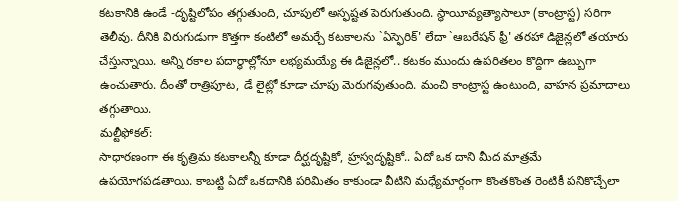కటకానికి ఉండే -దృష్టిలోపం తగ్గుతుంది, చూపులో అస్ఫష్టత పెరుగుతుంది. స్థాయీవ్యత్యాసాలూ (కాంట్రాస్ట) సరిగా తెలీవు. దీనికి విరుగుడుగా కొత్తగా కంటిలో అమర్చే కటకాలను `ఏస్ఫెరిక్' లేదా `ఆబరేషన్ ఫ్రీ' తరహా డిజైన్లలో తయారు చేస్తున్నాయి. అన్ని రకాల పదార్ధాల్లోనూ లభ్యమయ్యే ఈ డిజైన్లలో.. కటకం ముందు ఉపరితలం కొద్దిగా ఉబ్బుగా ఉంచుతారు. దీంతో రాత్రిపూట, డే లైట్లో కూడా చూపు మెరుగవుతుంది. మంచి కాంట్రాస్ట ఉంటుంది, వాహన ప్రమాదాలు తగ్గుతాయి.
మల్టీఫోకల్:
సాధారణంగా ఈ కృత్రిమ కటకాలన్నీ కూడా దీర్ఘదృష్టికో, హ్రస్వదృష్టికో.. ఏదో ఒక దాని మీద మాత్రమే ఉపయోగపడతాయి. కాబట్టి ఏదో ఒకదానికి పరిమితం కాకుండా వీటిని మధ్యేమార్గంగా కొంతకొంత రెంటికీ పనికొచ్చేలా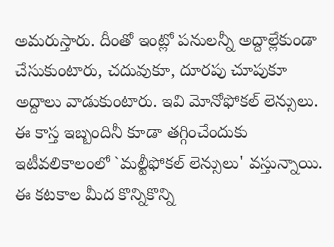అమరుస్తారు. దీంతో ఇంట్లో పనులన్నీ అద్దాల్లేకుండా చేసుకుంటారు, చదువుకూ, దూరపు చూపుకూ అద్దాలు వాడుకుంటారు. ఇవి మోనోఫోకల్ లెన్సులు. ఈ కాస్త ఇబ్బందినీ కూడా తగ్గించేందుకు ఇటీవలికాలంలో `మల్టీఫోకల్ లెన్సులు' వస్తున్నాయి. ఈ కటకాల మీద కొన్నికొన్ని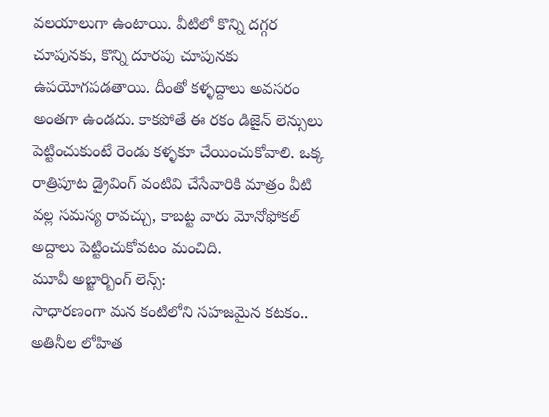వలయాలుగా ఉంటాయి. వీటిలో కొన్ని దగ్గర చూపునకు, కొన్ని దూరపు చూపునకు ఉపయోగపడతాయి. దీంతో కళ్ళద్దాలు అవసరం అంతగా ఉండదు. కాకపోతే ఈ రకం డిజైన్ లెన్సులు పెట్టించుకుంటే రెండు కళ్ళకూ చేయించుకోవాలి. ఒక్క రాత్రిపూట డ్రైవింగ్ వంటివి చేసేవారికి మాత్రం వీటి వల్ల సమస్య రావచ్చు, కాబట్ట వారు మోనోఫోకల్ అద్దాలు పెట్టించుకోవటం మంచిది.
మూవీ అబ్జార్బింగ్ లెన్స్:
సాధారణంగా మన కంటిలోని సహజమైన కటకం.. అతినీల లోహిత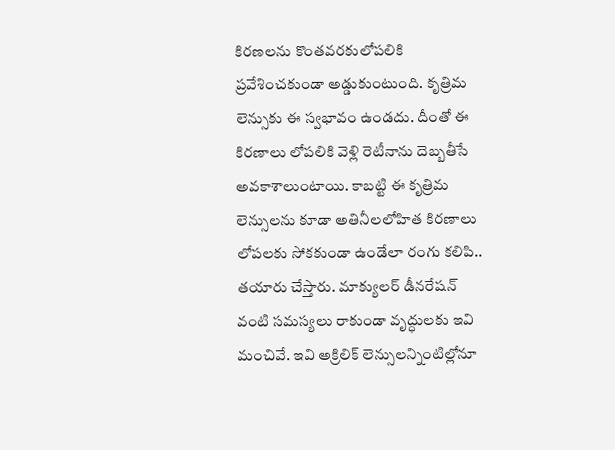కిరణలను కొంతవరకులోపలికి ప్రవేశించకుండా అడ్డుకుంటుంది. కృత్రిమ లెన్సుకు ఈ స్వభావం ఉండదు. దీంతో ఈ కిరణాలు లోపలికి వెళ్లి రెటీనాను దెబ్బతీసే అవకాశాలుంటాయి. కాబట్టి ఈ కృత్రిమ లెన్సులను కూడా అతినీలలోహిత కిరణాలు లోపలకు సోకకుండా ఉండేలా రంగు కలిపి.. తయారు చేస్తారు. మాక్యులర్ డీనరేషన్ వంటి సమస్యలు రాకుండా వృద్ధులకు ఇవి మంచివే. ఇవి అక్రిలిక్ లెన్సులన్నింటిల్లోనూ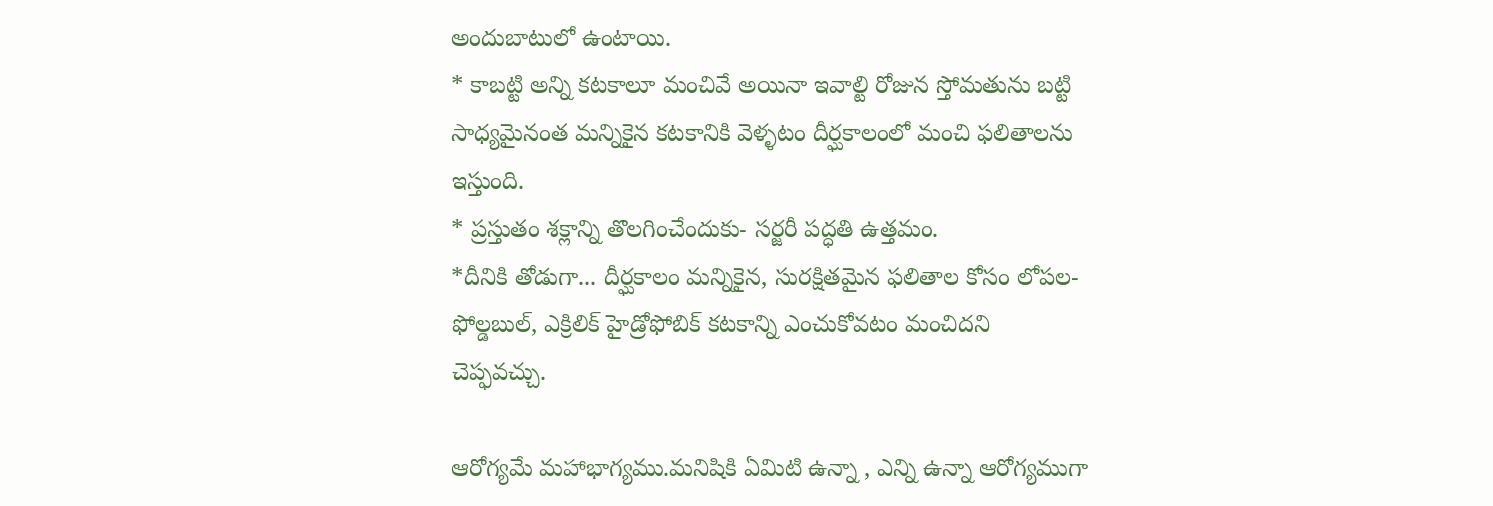అందుబాటులో ఉంటాయి.
* కాబట్టి అన్ని కటకాలూ మంచివే అయినా ఇవాల్టి రోజున స్తోమతును బట్టి సాధ్యమైనంత మన్నికైన కటకానికి వెళ్ళటం దీర్ఘకాలంలో మంచి ఫలితాలను ఇస్తుంది.
* ప్రస్తుతం శక్లాన్ని తొలగించేందుకు- సర్జరీ పద్ధతి ఉత్తమం.
*దీనికి తోడుగా... దీర్ఘకాలం మన్నికైన, సురక్షితమైన ఫలితాల కోసం లోపల- ఫోల్డబుల్, ఎక్రిలిక్ హైడ్రోఫోబిక్ కటకాన్ని ఎంచుకోవటం మంచిదని చెప్ఫవచ్చు.

ఆరోగ్యమే మహాభాగ్యము.మనిషికి ఏమిటి ఉన్నా , ఎన్ని ఉన్నా ఆరోగ్యముగా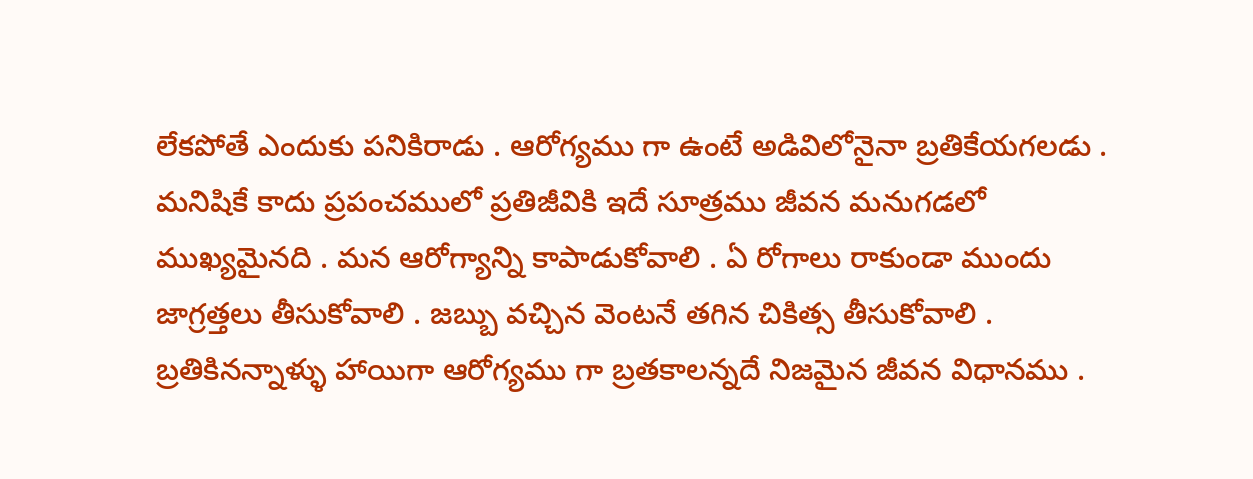లేకపోతే ఎందుకు పనికిరాడు . ఆరోగ్యము గా ఉంటే అడివిలోనైనా బ్రతికేయగలడు . మనిషికే కాదు ప్రపంచములో ప్రతిజీవికి ఇదే సూత్రము జీవన మనుగడలో ముఖ్యమైనది . మన ఆరోగ్యాన్ని కాపాడుకోవాలి . ఏ రోగాలు రాకుండా ముందు జాగ్రత్తలు తీసుకోవాలి . జబ్బు వచ్చిన వెంటనే తగిన చికిత్స తీసుకోవాలి . బ్రతికినన్నాళ్ళు హాయిగా ఆరోగ్యము గా బ్రతకాలన్నదే నిజమైన జీవన విధానము .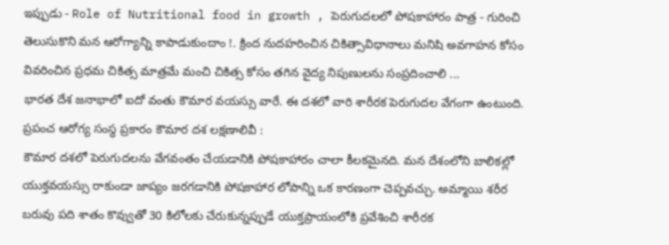ఇప్పుడు - Role of Nutritional food in growth , పెరుగుదలలో పోషకాహారం పాత్ర - గురించి తెలుసుకొని మన ఆరోగ్యాన్ని కాపాడుకుందాం !. క్రింద నుదహరించిన చికిత్సావిధానాలు మనిషి అవగాహన కోసం వివరించిన ప్రధమ చికిత్స మాత్రమే మంచి చికిత్స కోసం తగిన వైద్య నిపుణులను సంప్రదించాలి ...
భారత దేశ జనాభాలో ఐదో వంతు కౌమార వయస్సు వారే. ఈ దశలో వారి శారీరక పెరుగుదల వేగంగా ఉంటుంది. ప్రపంచ ఆరోగ్య సంస్థ ప్రకారం కౌమార దశ లక్షణాలివీ :
కౌమార దశలో పెరుగుదలను వేగవంతం చేయడానికి పోషకాహారం చాలా కీలకమైనది. మన దేశంలోని బాలికల్లో యుక్తవయస్సు రాకుండా జాప్యం జరగడానికి పోషకాహార లోపాన్ని ఒక కారణంగా చెప్పవచ్చు. అమ్మాయి శరీర బరువు పది శాతం కొవ్వుతో 30 కిలోలకు చేరుకున్నప్పుడే యుక్తప్రాయంలోకి ప్రవేశించి శారీరక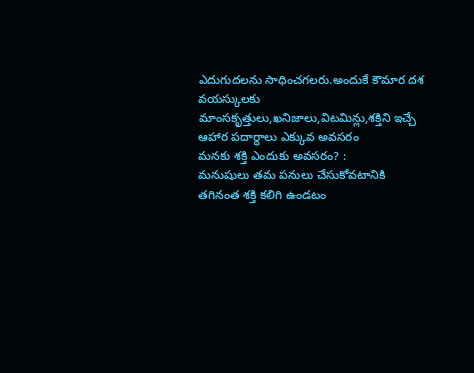ఎదుగుదలను సాధించగలరు.అందుకే కౌమార దశ వయస్కులకు మాంసకృత్తులు,ఖనిజాలు,విటమిన్లు,శక్తిని ఇచ్చే ఆహార పదార్ధాలు ఎక్కువ అవసరం
మనకు శక్తి ఎందుకు అవసరం? :
మనుషులు తమ పనులు చేసుకోవటానికి తగినంత శక్తి కలిగి ఉండటం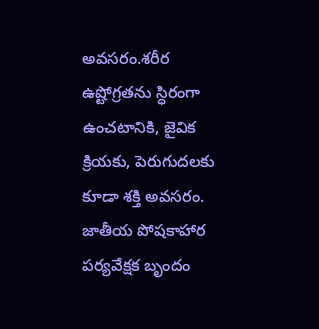అవసరం.శరీర ఉష్టోగ్రతను స్ధిరంగా ఉంచటానికి, జైవిక క్రియకు, పెరుగుదలకు కూడా శక్తి అవసరం. జాతీయ పోషకాహార పర్యవేక్షక బృందం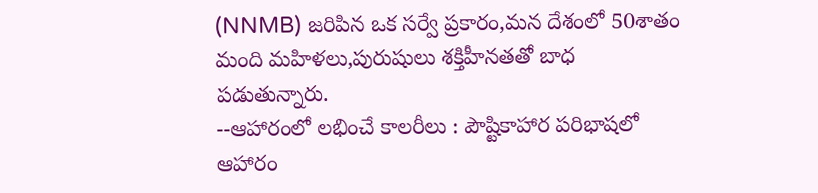(NNMB) జరిపిన ఒక సర్వే ప్రకారం,మన దేశంలో 50శాతం మంది మహిళలు,పురుషులు శక్తిహీనతతో బాధ పడుతున్నారు.
--ఆహారంలో లభించే కాలరీలు : పౌష్టికాహార పరిభాషలో ఆహారం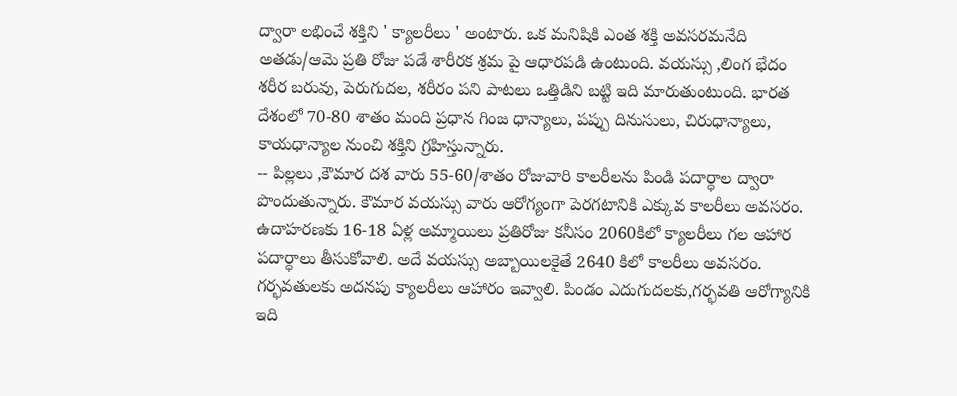ద్వారా లభించే శక్తిని ' క్యాలరీలు ' అంటారు. ఒక మనిషికి ఎంత శక్తి అవసరమనేది అతడు/ఆమె ప్రతి రోజు పడే శారీరక శ్రమ పై ఆధారపడి ఉంటుంది. వయస్సు ,లింగ భేదం శరీర బరువు, పెరుగుదల, శరీరం పని పాటలు ఒత్తిడిని బట్టి ఇది మారుతుంటుంది. భారత దేశంలో 70-80 శాతం మంది ప్రధాన గింజ ధాన్యాలు, పప్పు దినుసులు, చిరుధాన్యాలు, కాయధాన్యాల నుంచి శక్తిని గ్రహిస్తున్నారు.
-- పిల్లలు ,కౌమార దశ వారు 55-60/శాతం రోజువారి కాలరీలను పిండి పదార్ధాల ద్వారా పొందుతున్నారు. కౌమార వయస్సు వారు ఆరోగ్యంగా పెరగటానికి ఎక్కువ కాలరీలు అవసరం. ఉదాహరణకు 16-18 ఏళ్ల అమ్మాయిలు ప్రతిరోజు కనీసం 2060కిలో క్యాలరీలు గల ఆహార పదార్ధాలు తీసుకోవాలి. అదే వయస్సు అబ్బాయిలకైతే 2640 కిలో కాలరీలు అవసరం. గర్భవతులకు అదనపు క్యాలరీలు ఆహారం ఇవ్వాలి. పిండం ఎదుగుదలకు,గర్భవతి ఆరోగ్యానికి ఇది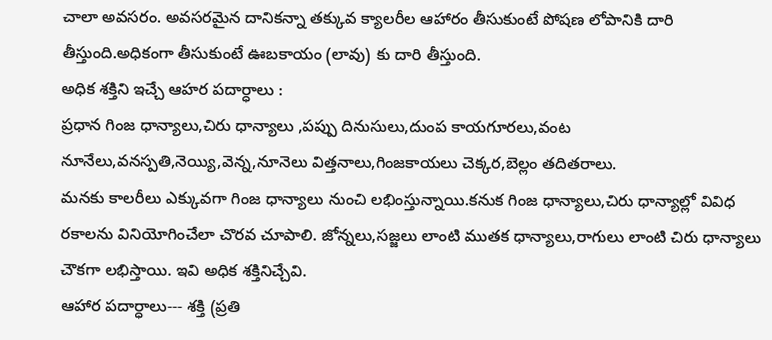చాలా అవసరం. అవసరమైన దానికన్నా తక్కువ క్యాలరీల ఆహారం తీసుకుంటే పోషణ లోపానికి దారి తీస్తుంది.అధికంగా తీసుకుంటే ఊబకాయం (లావు) కు దారి తీస్తుంది.
అధిక శక్తిని ఇచ్చే ఆహర పదార్ధాలు :
ప్రధాన గింజ ధాన్యాలు,చిరు ధాన్యాలు ,పప్పు దినుసులు,దుంప కాయగూరలు,వంట నూనేలు,వనస్పతి,నెయ్యి,వెన్న,నూనెలు విత్తనాలు,గింజకాయలు చెక్కర,బెల్లం తదితరాలు.
మనకు కాలరీలు ఎక్కువగా గింజ ధాన్యాలు నుంచి లభింస్తున్నాయి.కనుక గింజ ధాన్యాలు,చిరు ధాన్యాల్లో వివిధ రకాలను వినియోగించేలా చొరవ చూపాలి. జోన్నలు,సజ్జలు లాంటి ముతక ధాన్యాలు,రాగులు లాంటి చిరు ధాన్యాలు చౌకగా లభిస్తాయి. ఇవి అధిక శక్తినిచ్చేవి.
ఆహార పదార్ధాలు--- శక్తి (ప్రతి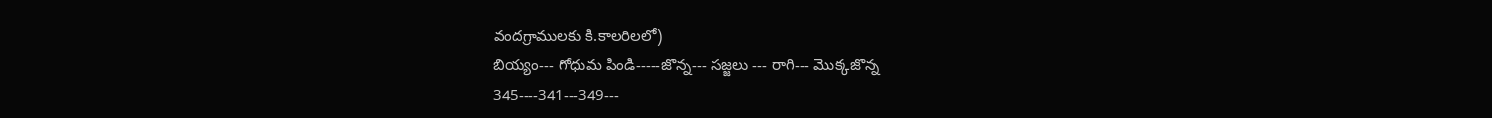వందగ్రాములకు కి.కాలరిలలో)
బియ్యం--- గోధుమ పిండి-----జొన్న--- సజ్జలు --- రాగి--- మొక్కజొన్న
345----341---349---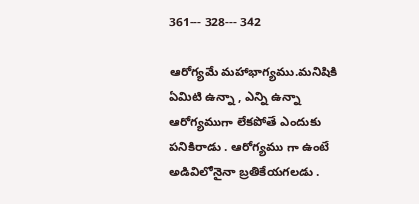361--- 328--- 342

ఆరోగ్యమే మహాభాగ్యము.మనిషికి ఏమిటి ఉన్నా , ఎన్ని ఉన్నా ఆరోగ్యముగా లేకపోతే ఎందుకు పనికిరాడు . ఆరోగ్యము గా ఉంటే అడివిలోనైనా బ్రతికేయగలడు .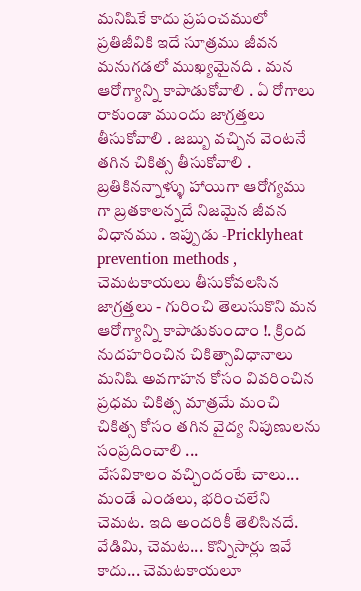మనిషికే కాదు ప్రపంచములో ప్రతిజీవికి ఇదే సూత్రము జీవన మనుగడలో ముఖ్యమైనది . మన ఆరోగ్యాన్ని కాపాడుకోవాలి . ఏ రోగాలు రాకుండా ముందు జాగ్రత్తలు తీసుకోవాలి . జబ్బు వచ్చిన వెంటనే తగిన చికిత్స తీసుకోవాలి . బ్రతికినన్నాళ్ళు హాయిగా ఆరోగ్యము గా బ్రతకాలన్నదే నిజమైన జీవన విధానము . ఇప్పుడు -Pricklyheat prevention methods , చెమటకాయలు తీసుకోవలసిన జాగ్రత్తలు - గురించి తెలుసుకొని మన ఆరోగ్యాన్ని కాపాడుకుందాం !. క్రింద నుదహరించిన చికిత్సావిధానాలు మనిషి అవగాహన కోసం వివరించిన ప్రధమ చికిత్స మాత్రమే మంచి చికిత్స కోసం తగిన వైద్య నిపుణులను సంప్రదించాలి ...
వేసవికాలం వచ్చిందంటే చాలు... మండే ఎండలు, భరించలేని చెమట. ఇది అందరికీ తెలిసినదే. వేడిమి, చెమట... కొన్నిసార్లు ఇవే కాదు... చెమటకాయలూ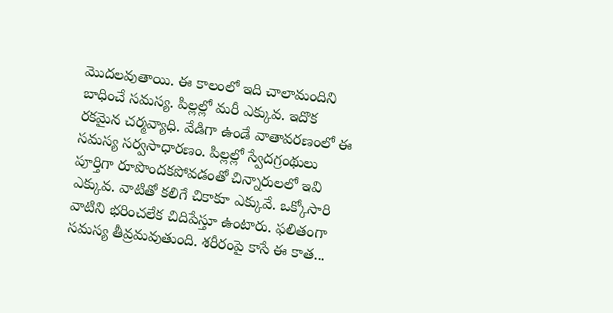మొదలవుతాయి. ఈ కాలంలో ఇది చాలామందిని బాధించే సమస్య. పిల్లల్లో మరీ ఎక్కువ. ఇదొక రకమైన చర్మవ్యాధి. వేడిగా ఉండే వాతావరణంలో ఈ సమస్య సర్వసాధారణం. పిల్లల్లో స్వేదగ్రంథులు పూర్తిగా రూపొందకపోవడంతో చిన్నారులలో ఇవి ఎక్కువ. వాటితో కలిగే చికాకూ ఎక్కువే. ఒక్కోసారి వాటిని భరించలేక చిదిపేస్తూ ఉంటారు. ఫలితంగా సమస్య తీవ్రమవుతుంది. శరీరంపై కాసే ఈ కాత...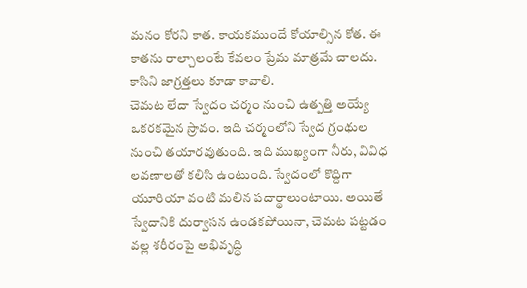మనం కోరని కాత. కాయకముందే కోయాల్సిన కోత. ఈ కాతను రాల్చాలంటే కేవలం ప్రేమ మాత్రమే చాలదు. కాసిని జాగ్రత్తలు కూడా కావాలి.
చెమట లేదా స్వేదం చర్మం నుంచి ఉత్పత్తి అయ్యే ఒకరకమైన స్రావం. ఇది చర్మంలోని స్వేద గ్రంథుల నుంచి తయారవుతుంది. ఇది ముఖ్యంగా నీరు, వివిధ లవణాలతో కలిసి ఉంటుంది. స్వేదంలో కొద్దిగా యూరియా వంటి మలిన పదార్థాలుంటాయి. అయితే స్వేదానికి దుర్వాసన ఉండకపోయినా, చెమట పట్టడం వల్ల శరీరంపై అభివృద్ధి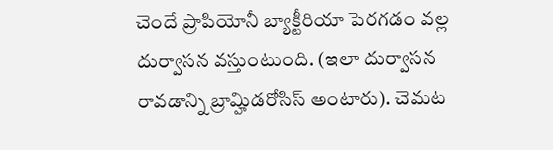చెందే ప్రాపియోనీ బ్యాక్టీరియా పెరగడం వల్ల దుర్వాసన వస్తుంటుంది. (ఇలా దుర్వాసన రావడాన్ని బ్రామ్హిడరోసిస్ అంటారు). చెమట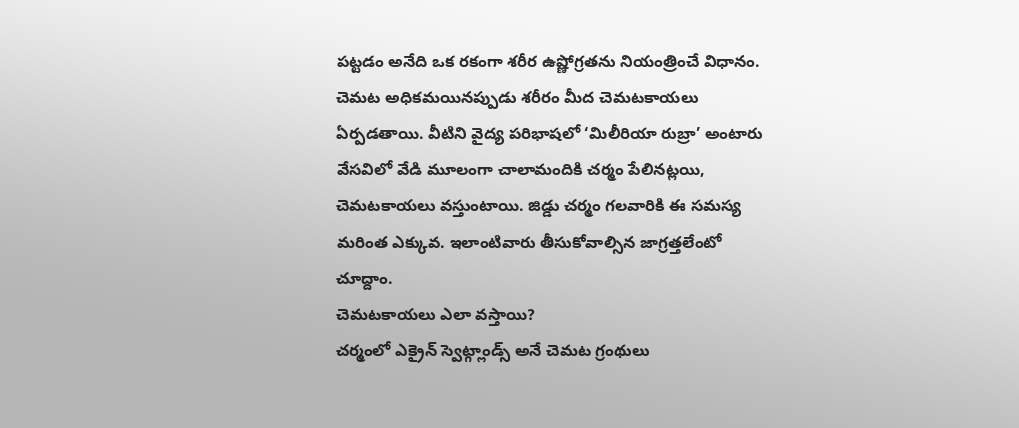పట్టడం అనేది ఒక రకంగా శరీర ఉష్ణోగ్రతను నియంత్రించే విధానం. చెమట అధికమయినప్పుడు శరీరం మీద చెమటకాయలు ఏర్పడతాయి. వీటిని వైద్య పరిభాషలో ‘మిలీరియా రుబ్రా’ అంటారు
వేసవిలో వేడి మూలంగా చాలామందికి చర్మం పేలినట్లయి, చెమటకాయలు వస్తుంటాయి. జిడ్డు చర్మం గలవారికి ఈ సమస్య మరింత ఎక్కువ. ఇలాంటివారు తీసుకోవాల్సిన జాగ్రత్తలేంటో చూద్దాం.
చెమటకాయలు ఎలా వస్తాయి?
చర్మంలో ఎక్రైన్ స్వెట్గ్లాండ్స్ అనే చెమట గ్రంథులు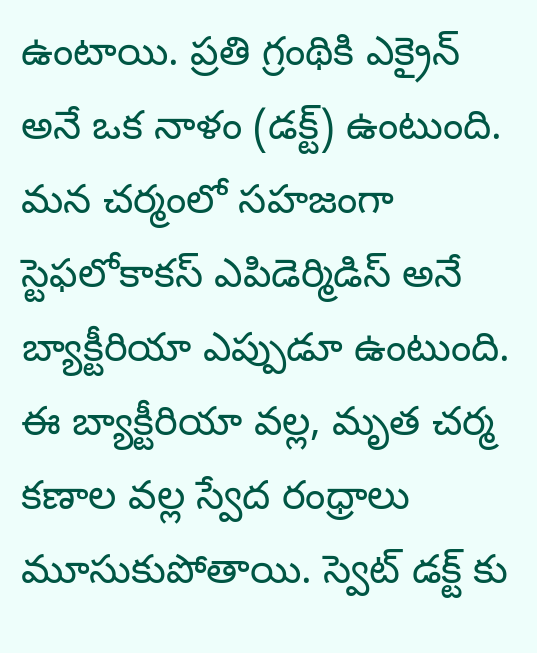ఉంటాయి. ప్రతి గ్రంథికి ఎక్రైన్ అనే ఒక నాళం (డక్ట్) ఉంటుంది. మన చర్మంలో సహజంగా స్టెఫలోకాకస్ ఎపిడెర్మిడిస్ అనే బ్యాక్టీరియా ఎప్పుడూ ఉంటుంది. ఈ బ్యాక్టీరియా వల్ల, మృత చర్మ కణాల వల్ల స్వేద రంధ్రాలు మూసుకుపోతాయి. స్వెట్ డక్ట్ కు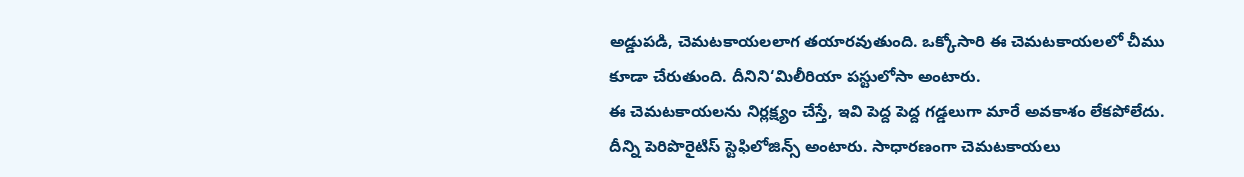అడ్డుపడి, చెమటకాయలలాగ తయారవుతుంది. ఒక్కోసారి ఈ చెమటకాయలలో చీము కూడా చేరుతుంది. దీనిని‘మిలీరియా పస్టులోసా అంటారు.
ఈ చెమటకాయలను నిర్లక్ష్యం చేస్తే, ఇవి పెద్ద పెద్ద గడ్డలుగా మారే అవకాశం లేకపోలేదు. దీన్ని పెరిపొరైటిస్ స్టెఫిలోజిన్స్ అంటారు. సాధారణంగా చెమటకాయలు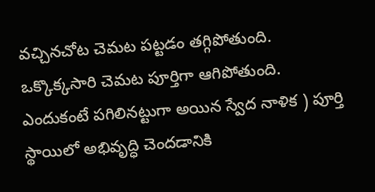వచ్చినచోట చెమట పట్టడం తగ్గిపోతుంది. ఒక్కొక్కసారి చెమట పూర్తిగా ఆగిపోతుంది. ఎందుకంటే పగిలినట్టుగా అయిన స్వేద నాళిక ) పూర్తి స్థాయిలో అభివృద్ధి చెందడానికి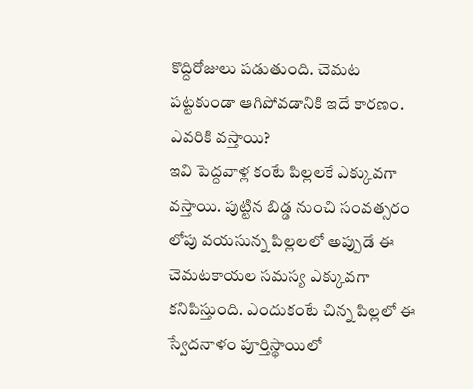కొద్దిరోజులు పడుతుంది. చెమట పట్టకుండా ఆగిపోవడానికి ఇదే కారణం.
ఎవరికి వస్తాయి?
ఇవి పెద్దవాళ్ల కంటే పిల్లలకే ఎక్కువగా వస్తాయి. పుట్టిన బిడ్డ నుంచి సంవత్సరం లోపు వయసున్న పిల్లలలో అప్పుడే ఈ చెమటకాయల సమస్య ఎక్కువగా కనిపిస్తుంది. ఎందుకంటే చిన్న పిల్లలో ఈ స్వేదనాళం పూర్తిస్థాయిలో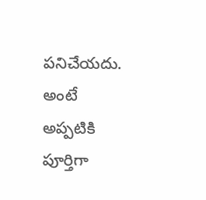పనిచేయదు. అంటే అప్పటికి పూర్తిగా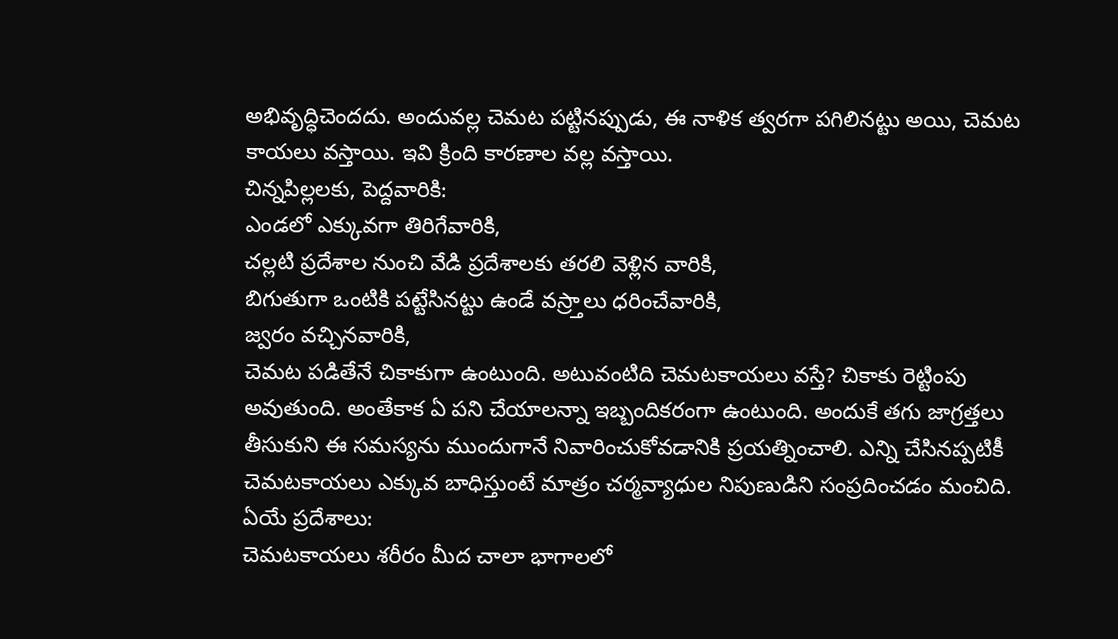అభివృద్ధిచెందదు. అందువల్ల చెమట పట్టినప్పుడు, ఈ నాళిక త్వరగా పగిలినట్టు అయి, చెమట కాయలు వస్తాయి. ఇవి క్రింది కారణాల వల్ల వస్తాయి.
చిన్నపిల్లలకు, పెద్దవారికి:
ఎండలో ఎక్కువగా తిరిగేవారికి,
చల్లటి ప్రదేశాల నుంచి వేడి ప్రదేశాలకు తరలి వెళ్లిన వారికి,
బిగుతుగా ఒంటికి పట్టేసినట్టు ఉండే వస్ర్తాలు ధరించేవారికి,
జ్వరం వచ్చినవారికి,
చెమట పడితేనే చికాకుగా ఉంటుంది. అటువంటిది చెమటకాయలు వస్తే? చికాకు రెట్టింపు అవుతుంది. అంతేకాక ఏ పని చేయాలన్నా ఇబ్బందికరంగా ఉంటుంది. అందుకే తగు జాగ్రత్తలు తీసుకుని ఈ సమస్యను ముందుగానే నివారించుకోవడానికి ప్రయత్నించాలి. ఎన్ని చేసినప్పటికీ చెమటకాయలు ఎక్కువ బాధిస్తుంటే మాత్రం చర్మవ్యాధుల నిపుణుడిని సంప్రదించడం మంచిది.
ఏయే ప్రదేశాలు:
చెమటకాయలు శరీరం మీద చాలా భాగాలలో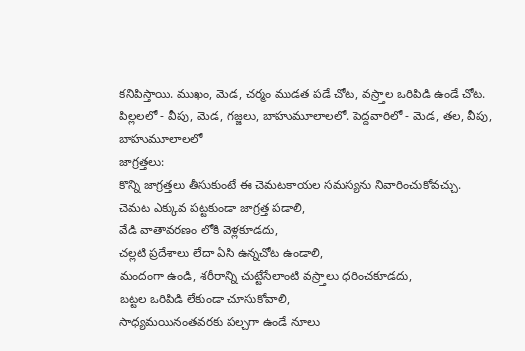కనిపిస్తాయి. ముఖం, మెడ, చర్మం ముడత పడే చోట, వస్ర్తాల ఒరిపిడి ఉండే చోట.
పిల్లలలో - వీపు, మెడ, గజ్జలు, బాహుమూలాలలో. పెద్దవారిలో - మెడ, తల, వీపు, బాహుమూలాలలో
జాగ్రత్తలు:
కొన్ని జాగ్రత్తలు తీసుకుంటే ఈ చెమటకాయల సమస్యను నివారించుకోవచ్చు.
చెమట ఎక్కువ పట్టకుండా జాగ్రత్త పడాలి,
వేడి వాతావరణం లోకి వెళ్లకూడదు,
చల్లటి ప్రదేశాలు లేదా ఏసి ఉన్నచోట ఉండాలి,
మందంగా ఉండి, శరీరాన్ని చుట్టేసేలాంటి వస్ర్తాలు ధరించకూడదు,
బట్టల ఒరిపిడి లేకుండా చూసుకోవాలి,
సాధ్యమయినంతవరకు పల్చగా ఉండే నూలు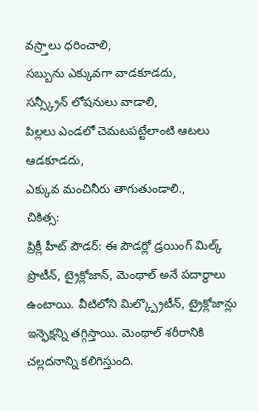వస్ర్తాలు ధరించాలి,
సబ్బును ఎక్కువగా వాడకూడదు,
సన్స్క్రీన్ లోషనులు వాడాలి,
పిల్లలు ఎండలో చెమటపట్టేలాంటి ఆటలు ఆడకూడదు,
ఎక్కువ మంచినీరు తాగుతుండాలి.,
చికిత్స:
ప్రిక్లీ హీట్ పౌడర్: ఈ పౌడర్లో డ్రయింగ్ మిల్క్ ప్రొటీన్, ట్రైక్లోజాన్, మెంథాల్ అనే పదార్థాలు ఉంటాయి. వీటిలోని మిల్క్ప్రొటీన్, ట్రైక్లోజాన్లు ఇన్ఫెక్షన్ని తగ్గిస్తాయి. మెంథాల్ శరీరానికి చల్లదనాన్ని కలిగిస్తుంది.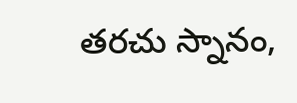తరచు స్నానం,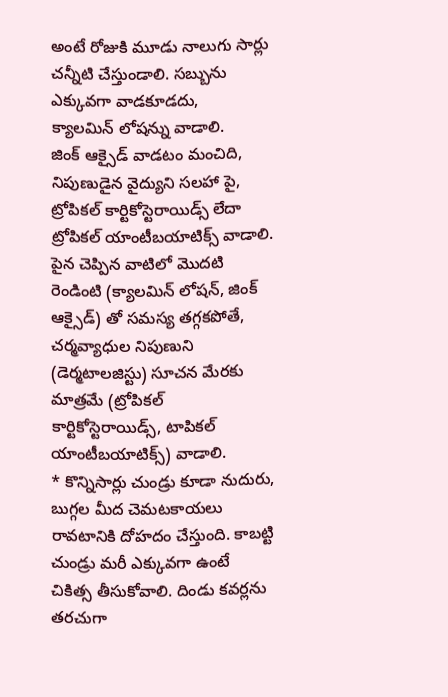అంటే రోజుకి మూడు నాలుగు సార్లు చన్నీటి చేస్తుండాలి. సబ్బును ఎక్కువగా వాడకూడదు,
క్యాలమిన్ లోషన్ను వాడాలి.
జింక్ ఆక్సైడ్ వాడటం మంచిది,
నిపుణుడైన వైద్యుని సలహా పై, ట్రోపికల్ కార్టికోస్టెరాయిడ్స్ లేదా
ట్రోపికల్ యాంటీబయాటిక్స్ వాడాలి.
పైన చెప్పిన వాటిలో మొదటి రెండింటి (క్యాలమిన్ లోషన్, జింక్ ఆక్సైడ్) తో సమస్య తగ్గకపోతే, చర్మవ్యాధుల నిపుణుని (డెర్మటాలజిస్టు) సూచన మేరకు మాత్రమే (ట్రోపికల్ కార్టికోస్టెరాయిడ్స్, టాపికల్ యాంటీబయాటిక్స్) వాడాలి.
* కొన్నిసార్లు చుండ్రు కూడా నుదురు, బుగ్గల మీద చెమటకాయలు రావటానికి దోహదం చేస్తుంది. కాబట్టి చుండ్రు మరీ ఎక్కువగా ఉంటే చికిత్స తీసుకోవాలి. దిండు కవర్లను తరచుగా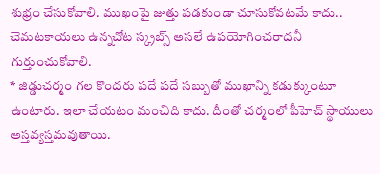శుభ్రం చేసుకోవాలి. ముఖంపై జుత్తు పడకుండా చూసుకోవటమే కాదు.. చెమటకాయలు ఉన్నచోట స్క్రబ్స్ అసలే ఉపయోగించరాదనీ గుర్తుంచుకోవాలి.
* జిడ్డుచర్మం గల కొందరు పదే పదే సబ్బుతో ముఖాన్ని కడుక్కుంటూ ఉంటారు. ఇలా చేయటం మంచిది కాదు. దీంతో చర్మంలో పీహెచ్ స్థాయులు అస్తవ్యస్తమవుతాయి.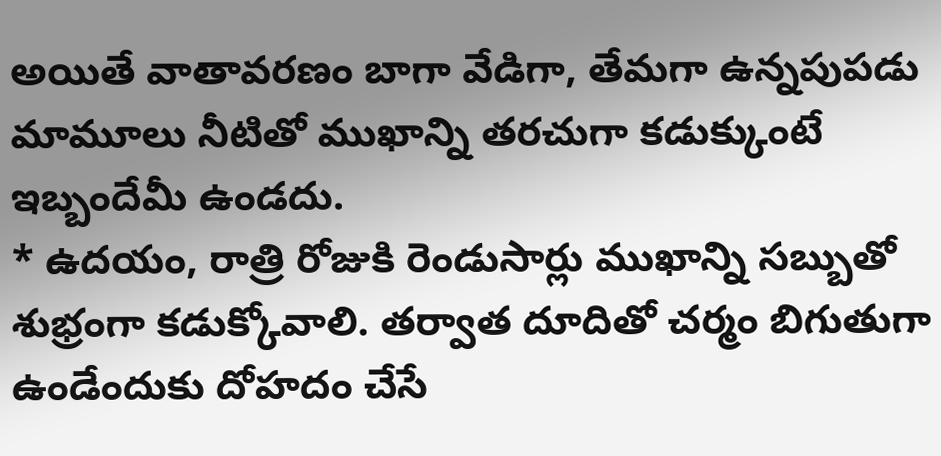అయితే వాతావరణం బాగా వేడిగా, తేమగా ఉన్నపుపడు మామూలు నీటితో ముఖాన్ని తరచుగా కడుక్కుంటే ఇబ్బందేమీ ఉండదు.
* ఉదయం, రాత్రి రోజుకి రెండుసార్లు ముఖాన్ని సబ్బుతో శుభ్రంగా కడుక్కోవాలి. తర్వాత దూదితో చర్మం బిగుతుగా ఉండేందుకు దోహదం చేసే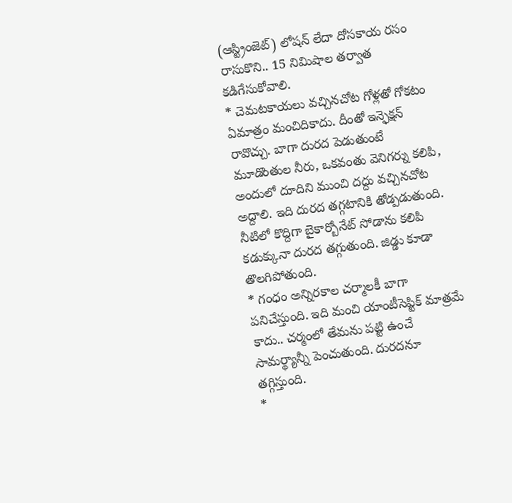(ఆస్ట్రింజెట్) లోషన్ లేదా దోసకాయ రసం రాసుకొని.. 15 నిమిషాల తర్వాత కడిగేసుకోవాలి.
* చెమటకాయలు వచ్చినచోట గోళ్లతో గోకటం ఏమాత్రం మంచిదికాదు. దీంతో ఇన్ఫెక్షన్ రావొచ్చు. బాగా దురద పెడుతుంటే మూడొంతుల నీరు, ఒకవంతు వెనిగర్ను కలిపి, అందులో దూదిని ముంచి దద్దు వచ్చినచోట అద్దాలి. ఇది దురద తగ్గటానికి తోడ్పడుతుంది. నీటిలో కొద్దిగా బైకార్బోనేట్ సోడాను కలిపి కడుక్కునా దురద తగ్గుతుంది. జిడ్డు కూడా తొలగిపోతుంది.
* గంధం అన్నిరకాల చర్మాలకీ బాగా పనిచేస్తుంది. ఇది మంచి యాంటీసెప్టిక్ మాత్రమే కాదు.. చర్మంలో తేమను పట్టి ఉంచే సామర్థ్యాన్నీ పెంచుతుంది. దురదనూ తగ్గిస్తుంది.
*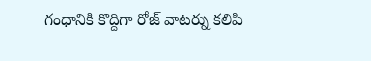గంధానికి కొద్దిగా రోజ్ వాటర్ను కలిపి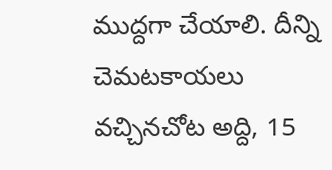ముద్దగా చేయాలి. దీన్ని చెమటకాయలు వచ్చినచోట అద్ది, 15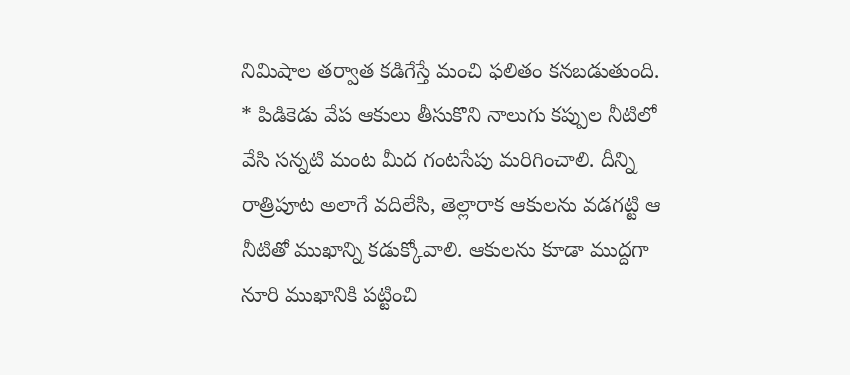నిమిషాల తర్వాత కడిగేస్తే మంచి ఫలితం కనబడుతుంది.
* పిడికెడు వేప ఆకులు తీసుకొని నాలుగు కప్పుల నీటిలో వేసి సన్నటి మంట మీద గంటసేపు మరిగించాలి. దీన్ని రాత్రిపూట అలాగే వదిలేసి, తెల్లారాక ఆకులను వడగట్టి ఆ నీటితో ముఖాన్ని కడుక్కోవాలి. ఆకులను కూడా ముద్దగా నూరి ముఖానికి పట్టించి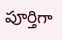పూర్తిగా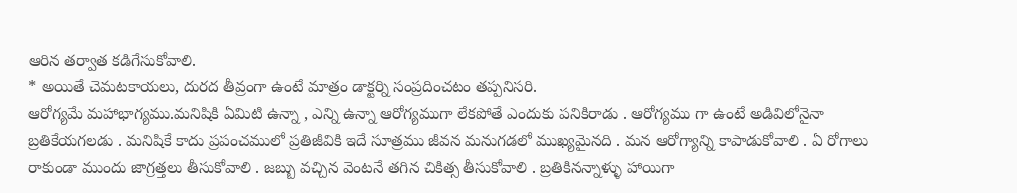ఆరిన తర్వాత కడిగేసుకోవాలి.
* అయితే చెమటకాయలు, దురద తీవ్రంగా ఉంటే మాత్రం డాక్టర్ని సంప్రదించటం తప్పనిసరి.
ఆరోగ్యమే మహాభాగ్యము.మనిషికి ఏమిటి ఉన్నా , ఎన్ని ఉన్నా ఆరోగ్యముగా లేకపోతే ఎందుకు పనికిరాడు . ఆరోగ్యము గా ఉంటే అడివిలోనైనా బ్రతికేయగలడు . మనిషికే కాదు ప్రపంచములో ప్రతిజీవికి ఇదే సూత్రము జీవన మనుగడలో ముఖ్యమైనది . మన ఆరోగ్యాన్ని కాపాడుకోవాలి . ఏ రోగాలు రాకుండా ముందు జాగ్రత్తలు తీసుకోవాలి . జబ్బు వచ్చిన వెంటనే తగిన చికిత్స తీసుకోవాలి . బ్రతికినన్నాళ్ళు హాయిగా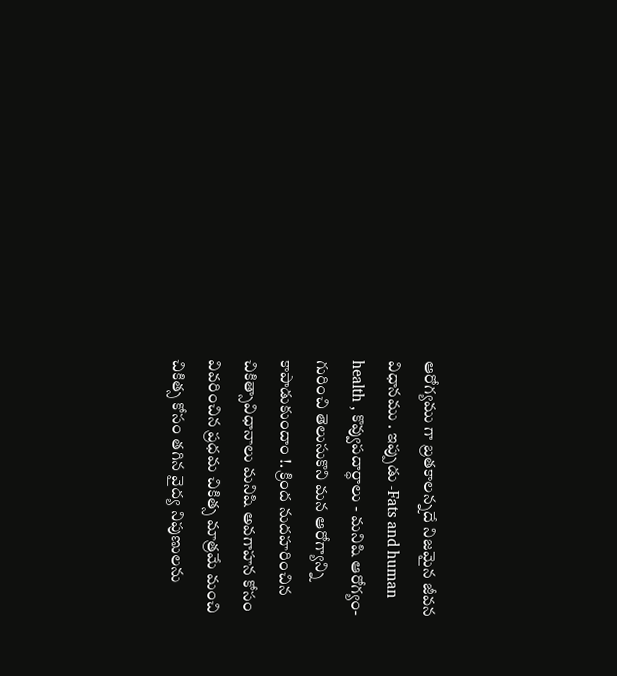ఆరోగ్యము గా బ్రతకాలన్నదే నిజమైన జీవన విధానము . ఇప్పుడు -Fats and human health , కొవ్వుపదార్ధాలు - మనిషి ఆరోగ్యం- గురించి తెలుసుకొని మన ఆరోగ్యాన్ని కాపాడుకుందాం !. క్రింద నుదహరించిన చికిత్సావిధానాలు మనిషి అవగాహన కోసం వివరించిన ప్రధమ చికిత్స మాత్రమే మంచి చికిత్స కోసం తగిన వైద్య నిపుణులను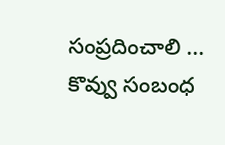సంప్రదించాలి ...
కొవ్వు సంబంధ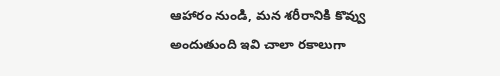ఆహారం నుండి, మన శరీరానికి కొవ్వు అందుతుంది ఇవి చాలా రకాలుగా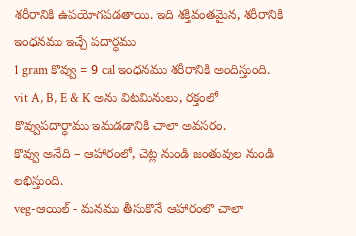శరీరానికి ఉపయోగపడతాయి. ఇది శక్తివంతమైన, శరీరానికి ఇంధనము ఇచ్చే పదార్ధము
1 gram కొవ్వు = 9 cal ఇంధనము శరీరానికి అందిస్తుంది.
vit A, B, E & K అను విటమినులు, రక్తంలో కొవ్వుపదార్ధాము ఇమడడానికి చాలా అవసరం.
కొవ్వు అనేది – ఆహారంలో, చెట్ల నుండి జంతువుల నుండి లభిస్తుంది.
veg-ఆయిల్ - మనము తీసుకొనే ఆహారంలొ చాలా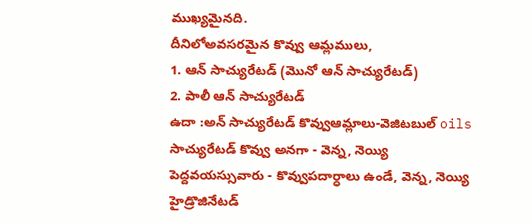ముఖ్యమైనది.
దీనిలోఅవసరమైన కొవ్వు ఆమ్లములు,
1. ఆన్ సాచ్యురేటడ్ (మొనో ఆన్ సాచ్యురేటడ్)
2. పాలీ ఆన్ సాచ్యురేటడ్
ఉదా :అన్ సాచ్యురేటడ్ కొవ్వుఆమ్లాలు-వెజిటబుల్ oils
సాచ్యురేటడ్ కొవ్వు అనగా - వెన్న, నెయ్యి
పెద్దవయస్సువారు - కొవ్వుపదార్ధాలు ఉండే, వెన్న, నెయ్యి హైడ్రొజినేటడ్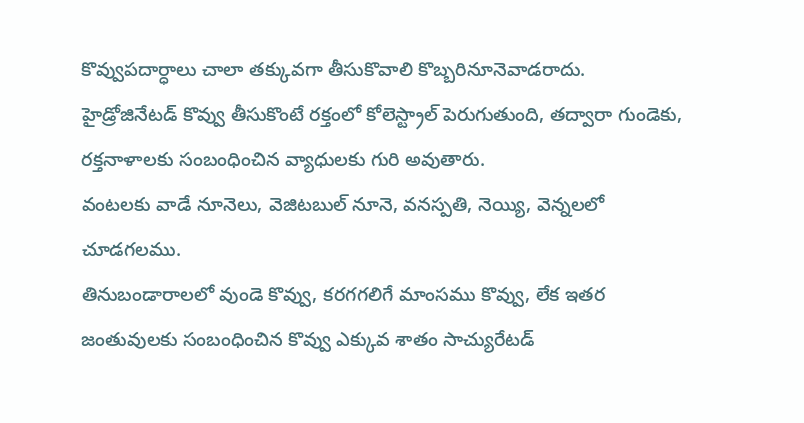కొవ్వుపదార్ధాలు చాలా తక్కువగా తీసుకొవాలి కొబ్బరినూనెవాడరాదు.
హైడ్రోజినేటడ్ కొవ్వు తీసుకొంటే రక్తంలో కోలెస్ట్రాల్ పెరుగుతుంది, తద్వారా గుండెకు, రక్తనాళాలకు సంబంధించిన వ్యాధులకు గురి అవుతారు.
వంటలకు వాడే నూనెలు, వెజిటబుల్ నూనె, వనస్పతి, నెయ్యి, వెన్నలలో చూడగలము.
తినుబండారాలలో వుండె కొవ్వు, కరగగలిగే మాంసము కొవ్వు, లేక ఇతర జంతువులకు సంబంధించిన కొవ్వు ఎక్కువ శాతం సాచ్యురేటడ్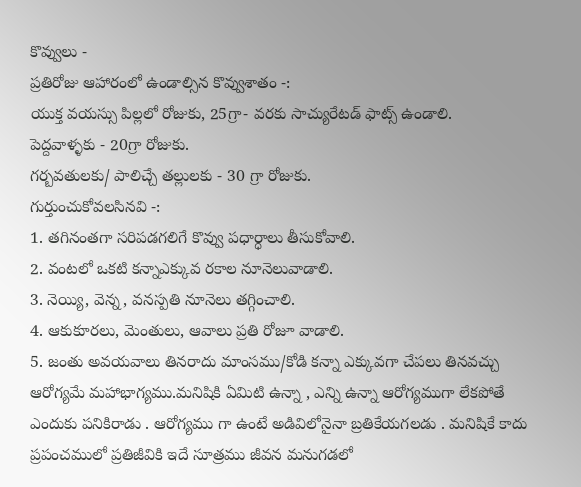కొవ్వులు -
ప్రతిరోజు ఆహారంలో ఉండాల్సిన కొవ్వుశాతం -:
యుక్త వయస్సు పిల్లలో రోజుకు, 25గ్రా- వరకు సాచ్యురేటడ్ ఫాట్స్ ఉండాలి.
పెద్దవాళ్ళకు - 20గ్రా రోజుకు.
గర్బవతులకు/ పాలిచ్చే తల్లులకు - 30 గ్రా రోజుకు.
గుర్తుంచుకోవలసినవి -:
1. తగినంతగా సరిపడగలిగే కొవ్వు పధార్ధాలు తీసుకోవాలి.
2. వంటలో ఒకటి కన్నాఎక్కువ రకాల నూనెలువాడాలి.
3. నెయ్యి, వెన్న, వనస్పతి నూనెలు తగ్గించాలి.
4. ఆకుకూరలు, మెంతులు, ఆవాలు ప్రతి రోజూ వాడాలి.
5. జంతు అవయవాలు తినరాదు మాంసము/కోడి కన్నా ఎక్కువగా చేపలు తినవచ్చు
ఆరోగ్యమే మహాభాగ్యము.మనిషికి ఏమిటి ఉన్నా , ఎన్ని ఉన్నా ఆరోగ్యముగా లేకపోతే ఎందుకు పనికిరాడు . ఆరోగ్యము గా ఉంటే అడివిలోనైనా బ్రతికేయగలడు . మనిషికే కాదు ప్రపంచములో ప్రతిజీవికి ఇదే సూత్రము జీవన మనుగడలో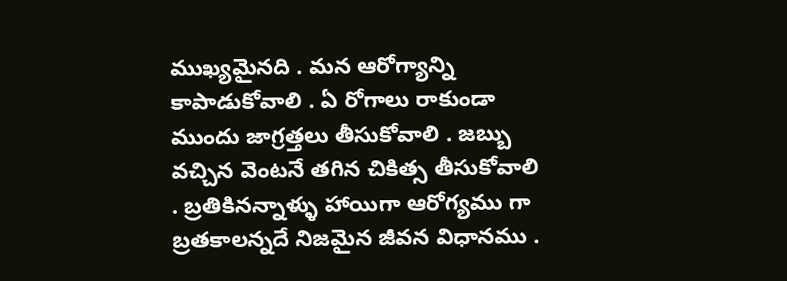ముఖ్యమైనది . మన ఆరోగ్యాన్ని కాపాడుకోవాలి . ఏ రోగాలు రాకుండా ముందు జాగ్రత్తలు తీసుకోవాలి . జబ్బు వచ్చిన వెంటనే తగిన చికిత్స తీసుకోవాలి . బ్రతికినన్నాళ్ళు హాయిగా ఆరోగ్యము గా బ్రతకాలన్నదే నిజమైన జీవన విధానము .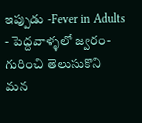ఇప్పుడు -Fever in Adults - పెద్దవాళ్ళలో జ్వరం- గురించి తెలుసుకొని మన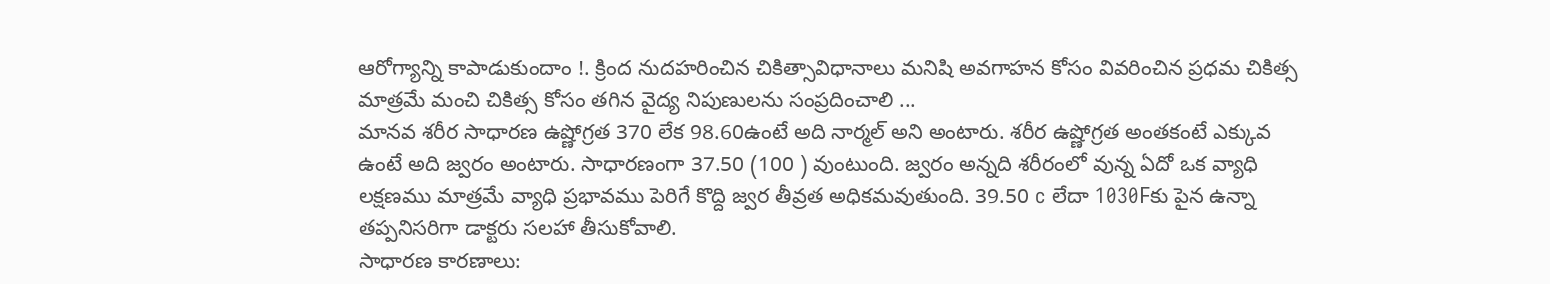ఆరోగ్యాన్ని కాపాడుకుందాం !. క్రింద నుదహరించిన చికిత్సావిధానాలు మనిషి అవగాహన కోసం వివరించిన ప్రధమ చికిత్స మాత్రమే మంచి చికిత్స కోసం తగిన వైద్య నిపుణులను సంప్రదించాలి ...
మానవ శరీర సాధారణ ఉష్ణోగ్రత 370 లేక 98.60ఉంటే అది నార్మల్ అని అంటారు. శరీర ఉష్ణోగ్రత అంతకంటే ఎక్కువ ఉంటే అది జ్వరం అంటారు. సాధారణంగా 37.50 (100 ) వుంటుంది. జ్వరం అన్నది శరీరంలో వున్న ఏదో ఒక వ్యాధి లక్షణము మాత్రమే వ్యాధి ప్రభావము పెరిగే కొద్ది జ్వర తీవ్రత అధికమవుతుంది. 39.50 c లేదా 1030Fకు పైన ఉన్నా తప్పనిసరిగా డాక్టరు సలహా తీసుకోవాలి.
సాధారణ కారణాలు: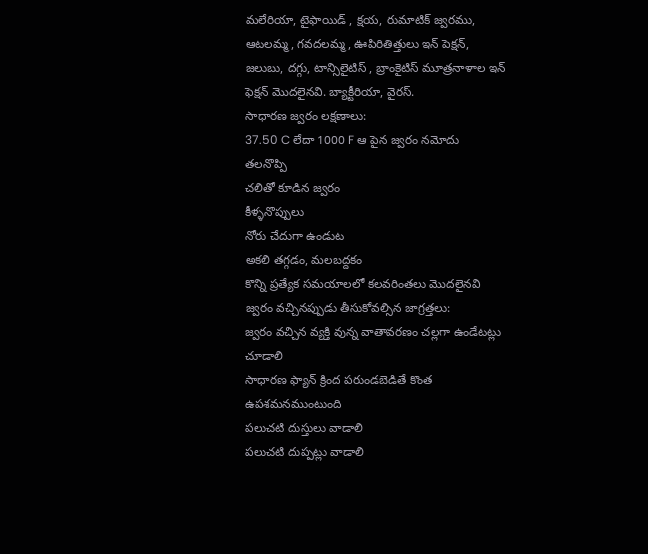మలేరియా, టైఫాయిడ్ , క్షయ, రుమాటిక్ జ్వరము, ఆటలమ్మ, గవదలమ్మ, ఊపిరితిత్తులు ఇన్ పెక్షన్, జలుబు, దగ్గు, టాన్సిలైటిస్ , బ్రాంకైటిస్ మూత్రనాళాల ఇన్ ఫెక్షన్ మొదలైనవి. బ్యాక్టీరియా, వైరస్.
సాధారణ జ్వరం లక్షణాలు:
37.50 C లేదా 1000 F ఆ పైన జ్వరం నమోదు
తలనొప్పి
చలితో కూడిన జ్వరం
కీళ్ళనొప్పులు
నోరు చేదుగా ఉండుట
అకలి తగ్గడం, మలబద్దకం
కొన్ని ప్రత్యేక సమయాలలో కలవరింతలు మొదలైనవి
జ్వరం వచ్చినప్పుడు తీసుకోవల్సిన జాగ్రత్తలు:
జ్వరం వచ్చిన వ్యక్తి వున్న వాతావరణం చల్లగా ఉండేటట్లు చూడాలి
సాధారణ ఫ్యాన్ క్రింద పరుండబెడితే కొంత ఉపశమనముంటుంది
పలుచటి దుస్తులు వాడాలి
పలుచటి దుప్పట్లు వాడాలి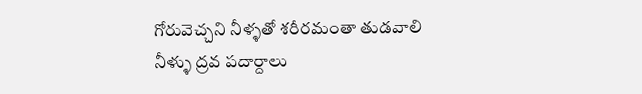గోరువెచ్చని నీళ్ళతో శరీరమంతా తుడవాలి
నీళ్ళు ద్రవ పదార్దాలు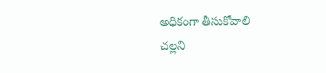అధికంగా తీసుకోవాలి
చల్లని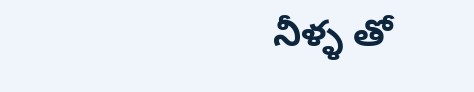నీళ్ళ తో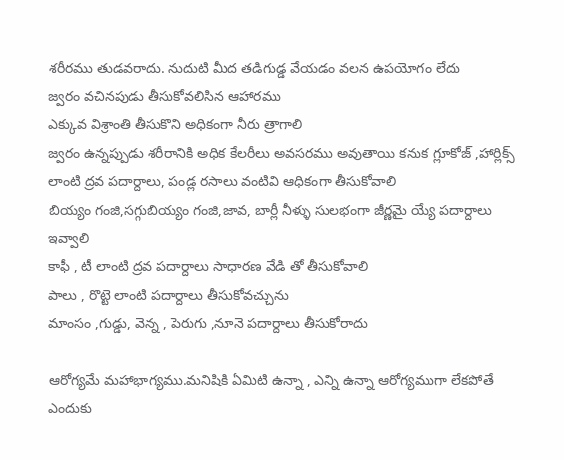శరీరము తుడవరాదు. నుదుటి మీద తడిగుడ్డ వేయడం వలన ఉపయోగం లేదు
జ్వరం వచినపుడు తీసుకోవలిసిన ఆహారము
ఎక్కువ విశ్రాంతి తీసుకొని అధికంగా నీరు త్రాగాలి
జ్వరం ఉన్నప్పుడు శరీరానికి అధిక కేలరీలు అవసరము అవుతాయి కనుక గ్లూకోజ్ ,హార్లిక్స్ లాంటి ద్రవ పదార్దాలు, పండ్ల రసాలు వంటివి ఆధికంగా తీసుకోవాలి
బియ్యం గంజి,సగ్గుబియ్యం గంజి,జావ, బార్లీ నీళ్ళు సులభంగా జీర్ణమై య్యే పదార్దాలు ఇవ్వాలి
కాఫీ , టీ లాంటి ద్రవ పదార్దాలు సాధారణ వేడి తో తీసుకోవాలి
పాలు , రొట్టె లాంటి పదార్దాలు తీసుకోవచ్చును
మాంసం ,గుడ్డు, వెన్న , పెరుగు ,నూనె పదార్దాలు తీసుకోరాదు

ఆరోగ్యమే మహాభాగ్యము.మనిషికి ఏమిటి ఉన్నా , ఎన్ని ఉన్నా ఆరోగ్యముగా లేకపోతే ఎందుకు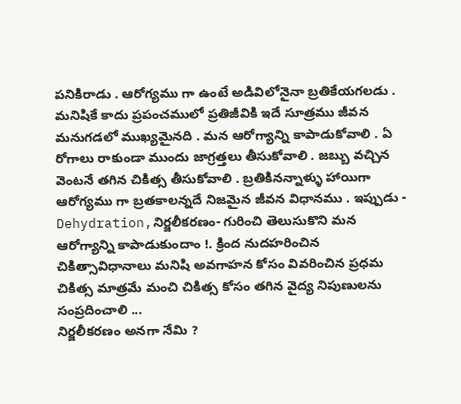పనికిరాడు . ఆరోగ్యము గా ఉంటే అడివిలోనైనా బ్రతికేయగలడు . మనిషికే కాదు ప్రపంచములో ప్రతిజీవికి ఇదే సూత్రము జీవన మనుగడలో ముఖ్యమైనది . మన ఆరోగ్యాన్ని కాపాడుకోవాలి . ఏ రోగాలు రాకుండా ముందు జాగ్రత్తలు తీసుకోవాలి . జబ్బు వచ్చిన వెంటనే తగిన చికిత్స తీసుకోవాలి . బ్రతికినన్నాళ్ళు హాయిగా ఆరోగ్యము గా బ్రతకాలన్నదే నిజమైన జీవన విధానము . ఇప్పుడు - Dehydration,నిర్జలీకరణం- గురించి తెలుసుకొని మన ఆరోగ్యాన్ని కాపాడుకుందాం !. క్రింద నుదహరించిన చికిత్సావిధానాలు మనిషి అవగాహన కోసం వివరించిన ప్రధమ చికిత్స మాత్రమే మంచి చికిత్స కోసం తగిన వైద్య నిపుణులను సంప్రదించాలి ...
నిర్జలీకరణం అనగా నేమి ?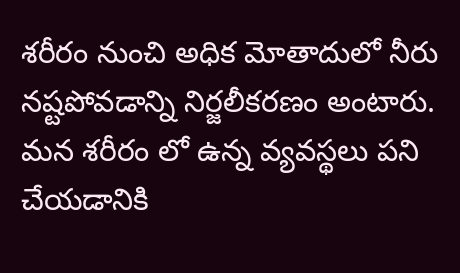శరీరం నుంచి అధిక మోతాదులో నీరు నష్టపోవడాన్ని నిర్జలీకరణం అంటారు. మన శరీరం లో ఉన్న వ్యవస్థలు పని చేయడానికి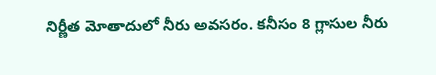నిర్ణీత మోతాదులో నీరు అవసరం. కనీసం 8 గ్లాసుల నీరు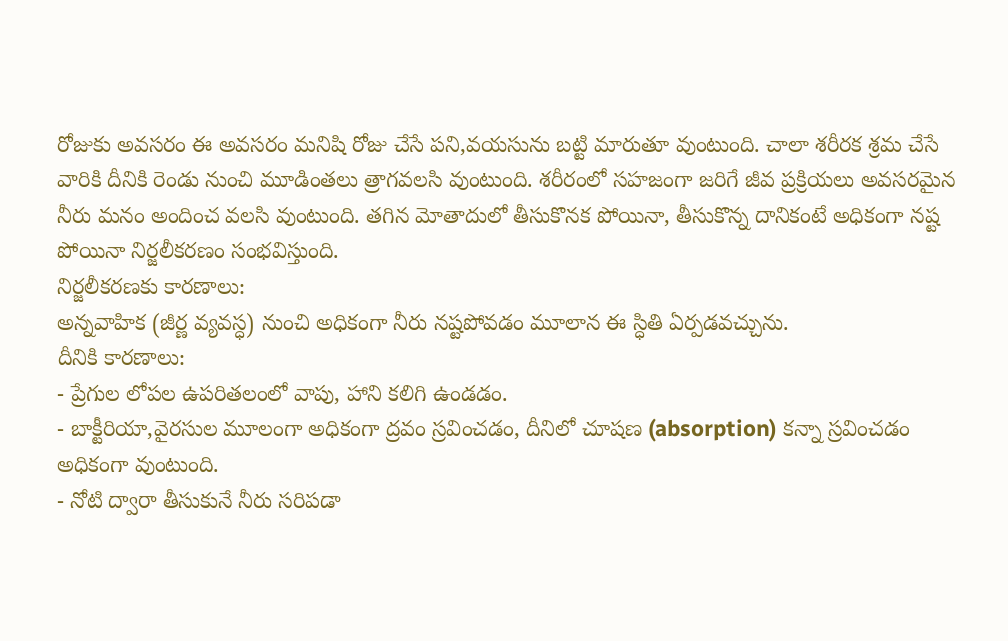రోజుకు అవసరం ఈ అవసరం మనిషి రోజు చేసే పని,వయసును బట్టి మారుతూ వుంటుంది. చాలా శరీరక శ్రమ చేసే వారికి దీనికి రెండు నుంచి మూడింతలు త్రాగవలసి వుంటుంది. శరీరంలో సహజంగా జరిగే జీవ ప్రక్రియలు అవసరమైన నీరు మనం అందించ వలసి వుంటుంది. తగిన మోతాదులో తీసుకొనక పోయినా, తీసుకొన్న దానికంటే అధికంగా నష్ట పోయినా నిర్జలీకరణం సంభవిస్తుంది.
నిర్జలీకరణకు కారణాలు:
అన్నవాహిక (జీర్ణ వ్యవస్ధ) నుంచి అధికంగా నీరు నష్టపోవడం మూలాన ఈ స్ధితి ఏర్పడవచ్చును.
దీనికి కారణాలు:
- ప్రేగుల లోపల ఉపరితలంలో వాపు, హాని కలిగి ఉండడం.
- బాక్టీరియా,వైరసుల మూలంగా అధికంగా ద్రవం స్రవించడం, దీనిలో చూషణ (absorption) కన్నా స్రవించడం అధికంగా వుంటుంది.
- నోటి ద్వారా తీసుకునే నీరు సరిపడా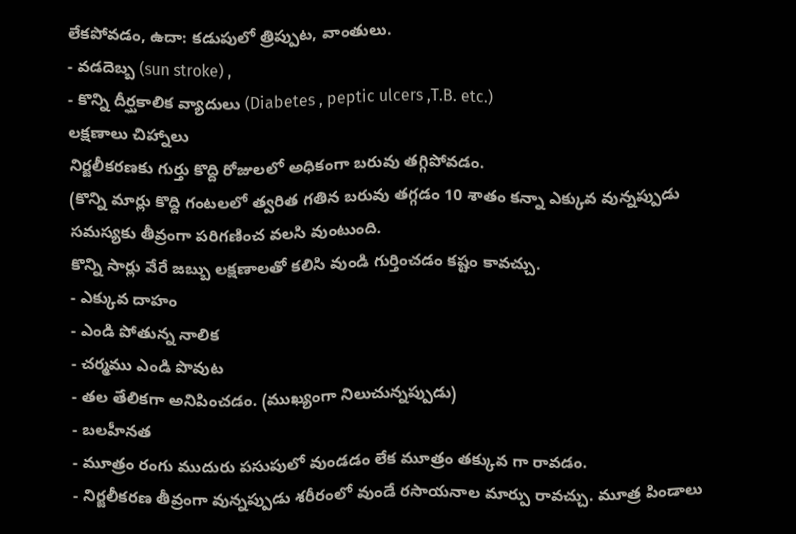లేకపోవడం, ఉదా: కడుపులో త్రిప్పుట, వాంతులు.
- వడదెబ్బ (sun stroke) ,
- కొన్ని దీర్ఘకాలిక వ్యాదులు (Diabetes , peptic ulcers ,T.B. etc.)
లక్షణాలు చిహ్నాలు
నిర్జలీకరణకు గుర్తు కొద్ది రోజులలో అధికంగా బరువు తగ్గిపోవడం.
(కొన్ని మార్లు కొద్ది గంటలలో త్వరిత గతిన బరువు తగ్గడం 10 శాతం కన్నా ఎక్కువ వున్నప్పుడు సమస్యకు తీవ్రంగా పరిగణించ వలసి వుంటుంది.
కొన్ని సార్లు వేరే జబ్బు లక్షణాలతో కలిసి వుండి గుర్తించడం కష్టం కావచ్చు.
- ఎక్కువ దాహం
- ఎండి పోతున్న నాలిక
- చర్మము ఎండి పొవుట
- తల తేలికగా అనిపించడం. (ముఖ్యంగా నిలుచున్నప్పుడు)
- బలహీనత
- మూత్రం రంగు ముదురు పసుపులో వుండడం లేక మూత్రం తక్కువ గా రావడం.
- నిర్జలీకరణ తీవ్రంగా వున్నప్పుడు శరీరంలో వుండే రసాయనాల మార్పు రావచ్చు. మూత్ర పిండాలు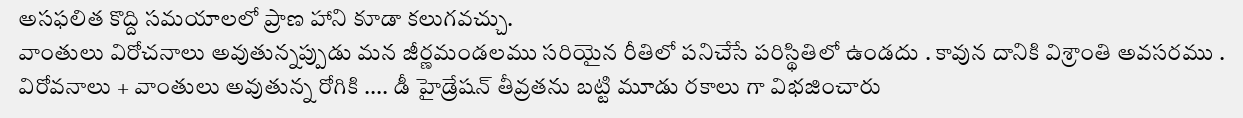అసఫలిత కొద్ది సమయాలలో ప్రాణ హాని కూడా కలుగవచ్చు.
వాంతులు విరోచనాలు అవుతున్నప్పుడు మన జీర్ణమండలము సరియైన రీతిలో పనిచేసే పరిస్థితిలో ఉండదు . కావున దానికి విశ్రాంతి అవసరము . విరోవనాలు + వాంతులు అవుతున్న రోగికి .... డీ హైడ్రేషన్ తీవ్రతను బట్టి మూడు రకాలు గా విభజించారు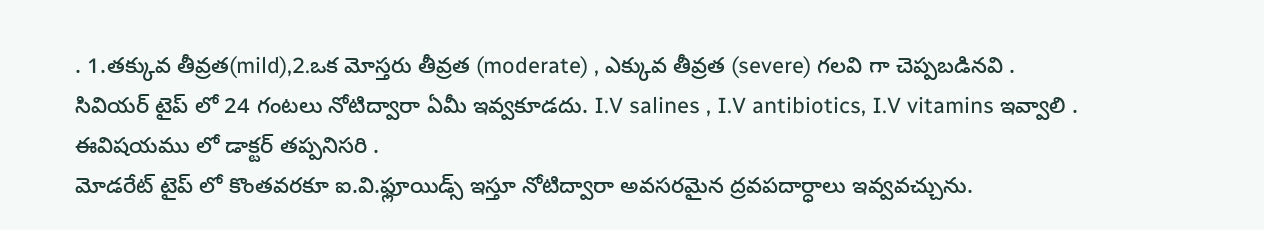. 1.తక్కువ తీవ్రత(mild),2.ఒక మోస్తరు తీవ్రత (moderate) , ఎక్కువ తీవ్రత (severe) గలవి గా చెప్పబడినవి .
సివియర్ టైప్ లో 24 గంటలు నోటిద్వారా ఏమీ ఇవ్వకూడదు. I.V salines , I.V antibiotics, I.V vitamins ఇవ్వాలి . ఈవిషయము లో డాక్టర్ తప్పనిసరి .
మోడరేట్ టైప్ లో కొంతవరకూ ఐ.వి.ఫ్లూయిడ్స్ ఇస్తూ నోటిద్వారా అవసరమైన ద్రవపదార్ధాలు ఇవ్వవచ్చును.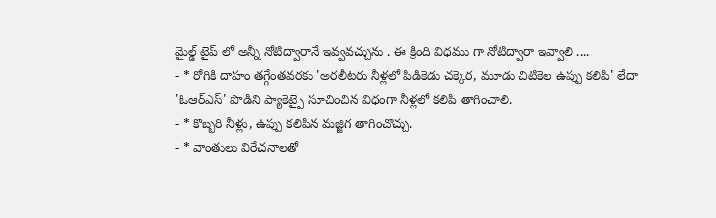మైల్డ్ టైప్ లో అన్నీ నోటిద్వారానే ఇవ్వవచ్చును . ఈ క్రింది విధము గా నోటిద్వారా ఇవ్వాలి ....
- * రోగికి దాహం తగ్గేంతవరకు 'అరలీటరు నీళ్లలో పిడికెడు చక్కెర, మూడు చిటికెల ఉప్పు కలిపి' లేదా 'ఓఆర్ఎస్' పొడిని ప్యాకెట్పై సూచించిన విధంగా నీళ్లలో కలిపి తాగించాలి.
- * కొబ్బరి నీళ్లు, ఉప్పు కలిపిన మజ్జిగ తాగించొచ్చు.
- * వాంతులు విరేచనాలతో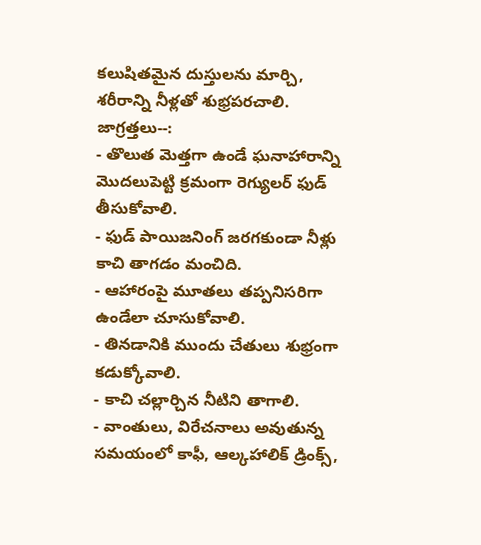కలుషితమైన దుస్తులను మార్చి, శరీరాన్ని నీళ్లతో శుభ్రపరచాలి.
జాగ్రత్తలు--:
- తొలుత మెత్తగా ఉండే ఘనాహారాన్ని మొదలుపెట్టి క్రమంగా రెగ్యులర్ ఫుడ్ తీసుకోవాలి.
- ఫుడ్ పాయిజనింగ్ జరగకుండా నీళ్లు కాచి తాగడం మంచిది.
- ఆహారంపై మూతలు తప్పనిసరిగా ఉండేలా చూసుకోవాలి.
- తినడానికి ముందు చేతులు శుభ్రంగా కడుక్కోవాలి.
- కాచి చల్లార్చిన నీటిని తాగాలి.
- వాంతులు, విరేచనాలు అవుతున్న సమయంలో కాఫీ, ఆల్కహాలిక్ డ్రింక్స్,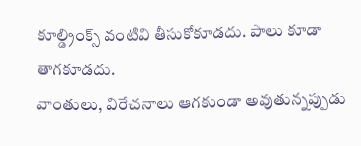కూల్డ్రింక్స్ వంటివి తీసుకోకూడదు. పాలు కూడా తాగకూడదు.
వాంతులు, విరేచనాలు ఆగకుండా అవుతున్నప్పుడు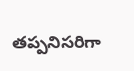తప్పనిసరిగా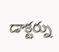డాక్టర్ను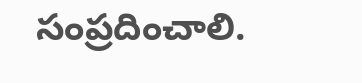సంప్రదించాలి.